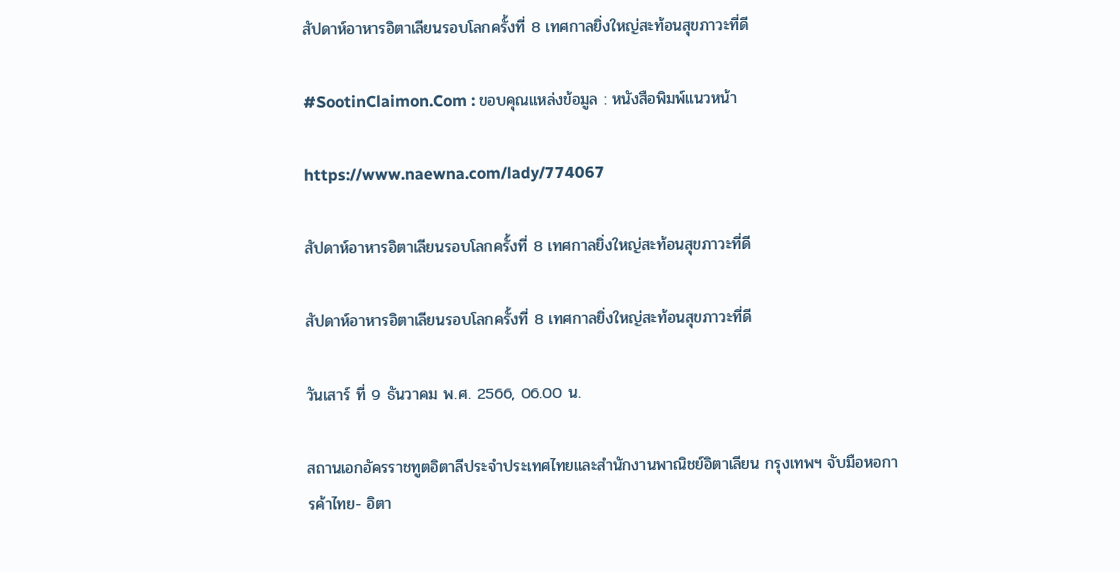สัปดาห์อาหารอิตาเลียนรอบโลกครั้งที่ 8 เทศกาลยิ่งใหญ่สะท้อนสุขภาวะที่ดี

#SootinClaimon.Com : ขอบคุณแหล่งข้อมูล : หนังสือพิมพ์แนวหน้า

https://www.naewna.com/lady/774067

สัปดาห์อาหารอิตาเลียนรอบโลกครั้งที่ 8 เทศกาลยิ่งใหญ่สะท้อนสุขภาวะที่ดี

สัปดาห์อาหารอิตาเลียนรอบโลกครั้งที่ 8 เทศกาลยิ่งใหญ่สะท้อนสุขภาวะที่ดี

วันเสาร์ ที่ 9 ธันวาคม พ.ศ. 2566, 06.00 น.

สถานเอกอัครราชทูตอิตาลีประจำประเทศไทยและสำนักงานพาณิชย์อิตาเลียน กรุงเทพฯ จับมือหอการค้าไทย- อิตา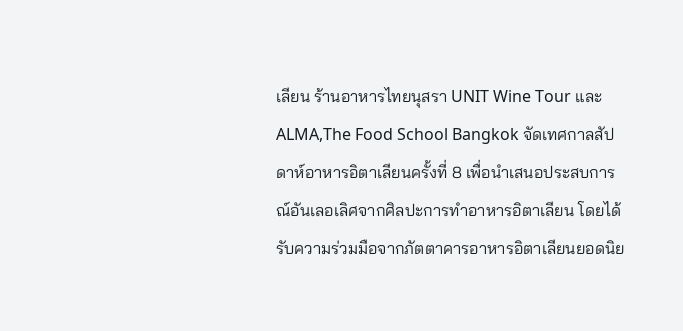เลียน ร้านอาหารไทยนุสรา UNIT Wine Tour และ ALMA,The Food School Bangkok จัดเทศกาลสัปดาห์อาหารอิตาเลียนครั้งที่ 8 เพื่อนำเสนอประสบการณ์อันเลอเลิศจากศิลปะการทำอาหารอิตาเลียน โดยได้รับความร่วมมือจากภัตตาคารอาหารอิตาเลียนยอดนิย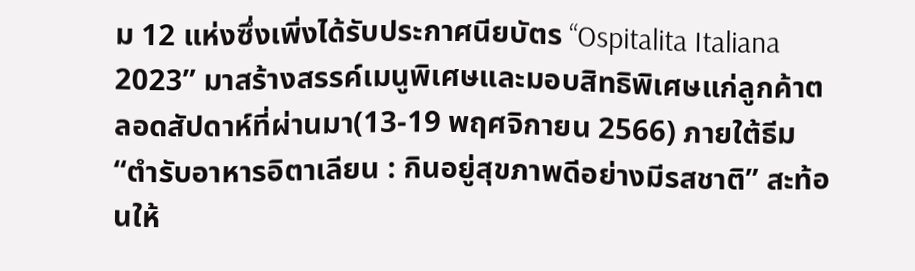ม 12 แห่งซึ่งเพิ่งได้รับประกาศนียบัตร “Ospitalita Italiana 2023” มาสร้างสรรค์เมนูพิเศษและมอบสิทธิพิเศษแก่ลูกค้าตลอดสัปดาห์ที่ผ่านมา(13-19 พฤศจิกายน 2566) ภายใต้ธีม “ตำรับอาหารอิตาเลียน : กินอยู่สุขภาพดีอย่างมีรสชาติ” สะท้อนให้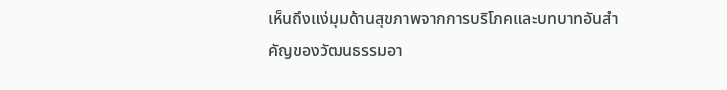เห็นถึงแง่มุมด้านสุขภาพจากการบริโภคและบทบาทอันสำคัญของวัฒนธรรมอา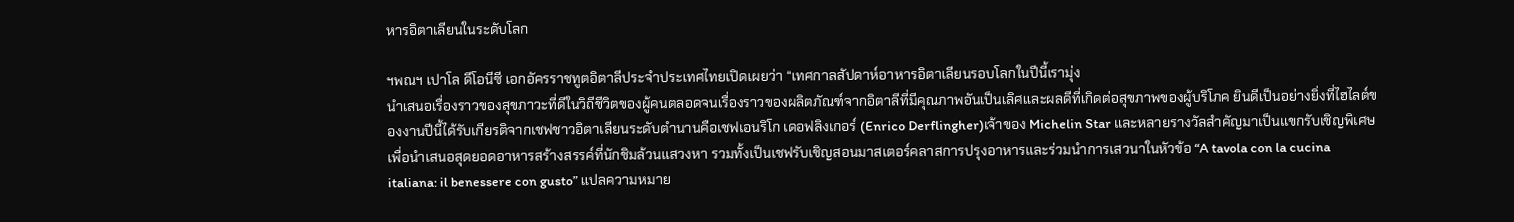หารอิตาเลียนในระดับโลก

ฯพณฯ เปาโล ดีโอนีซี เอกอัครราชทูตอิตาลีประจำประเทศไทยเปิดเผยว่า “เทศกาลสัปดาห์อาหารอิตาเลียนรอบโลกในปีนี้เรามุ่ง
นำเสนอเรื่องราวของสุขภาวะที่ดีในวิถีชีวิตของผู้คนตลอดจนเรื่องราวของผลิตภัณฑ์จากอิตาลีที่มีคุณภาพอันเป็นเลิศและผลดีที่เกิดต่อสุขภาพของผู้บริโภค ยินดีเป็นอย่างยิ่งที่ไฮไลต์ของงานปีนี้ได้รับเกียรติจากเชฟชาวอิตาเลียนระดับตำนานคือเชฟเอนริโก เดอฟลิงเกอร์ (Enrico Derflingher)เจ้าของ Michelin Star และหลายรางวัลสำคัญมาเป็นแขกรับเชิญพิเศษเพื่อนำเสนอสุดยอดอาหารสร้างสรรค์ที่นักชิมล้วนแสวงหา รวมทั้งเป็นเชฟรับเชิญสอนมาสเตอร์คลาสการปรุงอาหารและร่วมนำการเสวนาในหัวข้อ “A tavola con la cucina italiana: il benessere con gusto” แปลความหมาย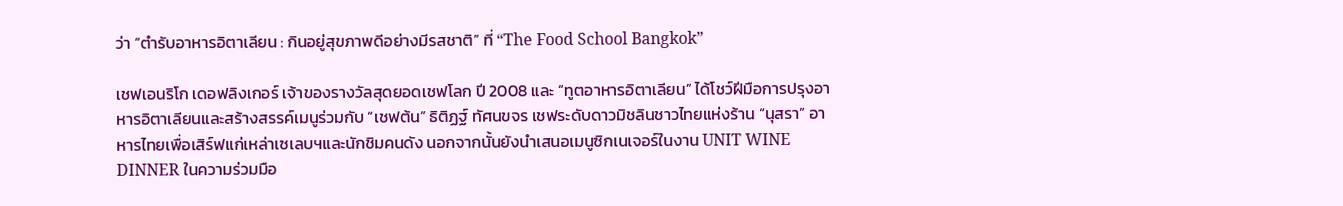ว่า “ตำรับอาหารอิตาเลียน : กินอยู่สุขภาพดีอย่างมีรสชาติ” ที่ “The Food School Bangkok”

เชฟเอนริโก เดอฟลิงเกอร์ เจ้าของรางวัลสุดยอดเชฟโลก ปี 2008 และ “ทูตอาหารอิตาเลียน” ได้โชว์ฝีมือการปรุงอาหารอิตาเลียนและสร้างสรรค์เมนูร่วมกับ “เชฟต้น” ธิติฏฐ์ ทัศนขจร เชฟระดับดาวมิชลินชาวไทยแห่งร้าน “นุสรา” อาหารไทยเพื่อเสิร์ฟแก่เหล่าเซเลบฯและนักชิมคนดัง นอกจากนั้นยังนำเสนอเมนูซิกเนเจอร์ในงาน UNIT WINE DINNER ในความร่วมมือ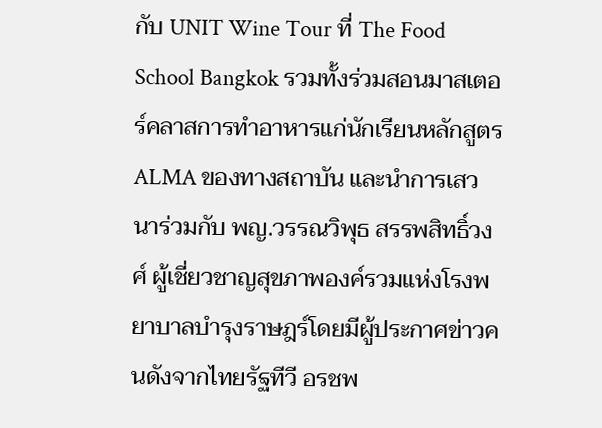กับ UNIT Wine Tour ที่ The Food School Bangkok รวมทั้งร่วมสอนมาสเตอร์คลาสการทำอาหารแก่นักเรียนหลักสูตร ALMA ของทางสถาบัน และนำการเสวนาร่วมกับ พญ.วรรณวิพุธ สรรพสิทธิ์วงศ์ ผู้เชี่ยวชาญสุขภาพองค์รวมแห่งโรงพยาบาลบำรุงราษฎร์โดยมีผู้ประกาศข่าวคนดังจากไทยรัฐทีวี อรชพ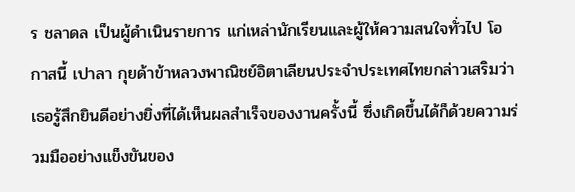ร ชลาดล เป็นผู้ดำเนินรายการ แก่เหล่านักเรียนและผู้ให้ความสนใจทั่วไป โอกาสนี้ เปาลา กุยด้าข้าหลวงพาณิชย์อิตาเลียนประจำประเทศไทยกล่าวเสริมว่า เธอรู้สึกยินดีอย่างยิ่งที่ได้เห็นผลสำเร็จของงานครั้งนี้ ซึ่งเกิดขึ้นได้ก็ด้วยความร่วมมืออย่างแข็งขันของ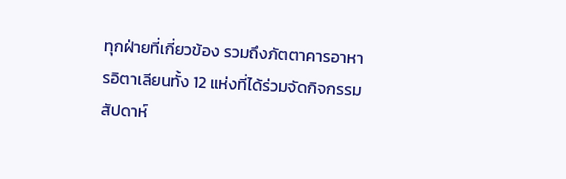ทุกฝ่ายที่เกี่ยวข้อง รวมถึงภัตตาคารอาหารอิตาเลียนทั้ง 12 แห่งที่ได้ร่วมจัดกิจกรรมสัปดาห์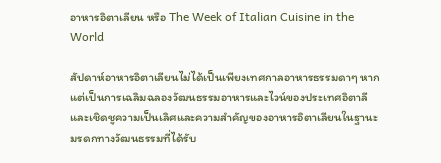อาหารอิตาเลียน หรือ The Week of Italian Cuisine in the World

สัปดาห์อาหารอิตาเลียนไม่ได้เป็นเพียงเทศกาลอาหารธรรมดาๆ หากแต่เป็นการเฉลิมฉลองวัฒนธรรมอาหารและไวน์ของประเทศอิตาลีและเชิดชูความเป็นเลิศและความสำคัญของอาหารอิตาเลียนในฐานะมรดกทางวัฒนธรรมที่ได้รับ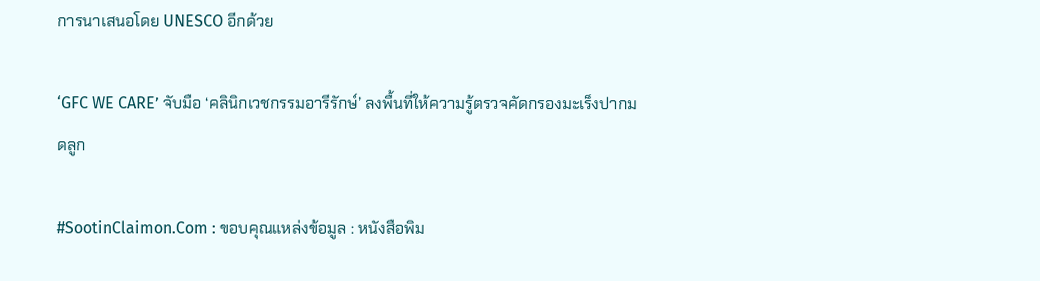การนาเสนอโดย UNESCO อีกด้วย

‘GFC WE CARE’ จับมือ ‘คลินิกเวชกรรมอารีรักษ์’ ลงพื้นที่ให้ความรู้ตรวจคัดกรองมะเร็งปากมดลูก

#SootinClaimon.Com : ขอบคุณแหล่งข้อมูล : หนังสือพิม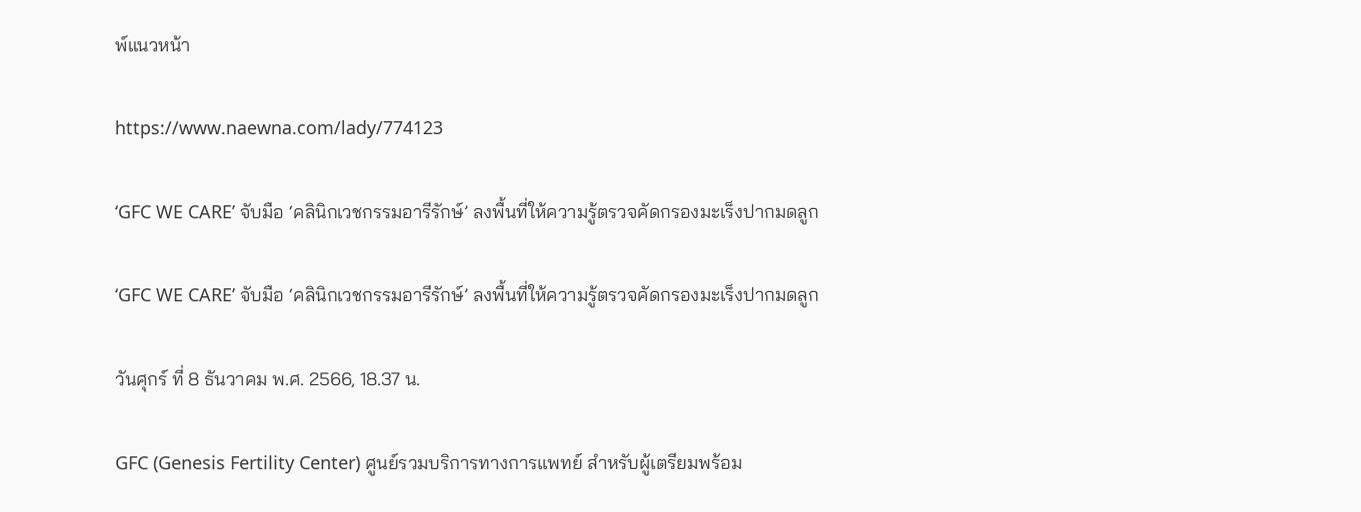พ์แนวหน้า

https://www.naewna.com/lady/774123

‘GFC WE CARE’ จับมือ ‘คลินิกเวชกรรมอารีรักษ์’ ลงพื้นที่ให้ความรู้ตรวจคัดกรองมะเร็งปากมดลูก

‘GFC WE CARE’ จับมือ ‘คลินิกเวชกรรมอารีรักษ์’ ลงพื้นที่ให้ความรู้ตรวจคัดกรองมะเร็งปากมดลูก

วันศุกร์ ที่ 8 ธันวาคม พ.ศ. 2566, 18.37 น.

GFC (Genesis Fertility Center) ศูนย์รวมบริการทางการแพทย์ สำหรับผู้เตรียมพร้อม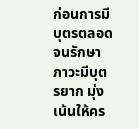ก่อนการมีบุตรตลอดจนรักษาภาวะมีบุตรยาก มุ่งเน้นให้คร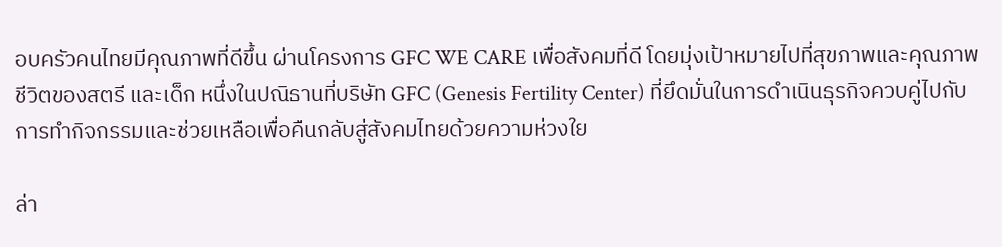อบครัวคนไทยมีคุณภาพที่ดีขึ้น ผ่านโครงการ GFC WE CARE เพื่อสังคมที่ดี โดยมุ่งเป้าหมายไปที่สุขภาพและคุณภาพชีวิตของสตรี และเด็ก หนึ่งในปณิธานที่บริษัท GFC (Genesis Fertility Center) ที่ยึดมั่นในการดำเนินธุรกิจควบคู่ไปกับการทำกิจกรรมและช่วยเหลือเพื่อคืนกลับสู่สังคมไทยด้วยความห่วงใย

ล่า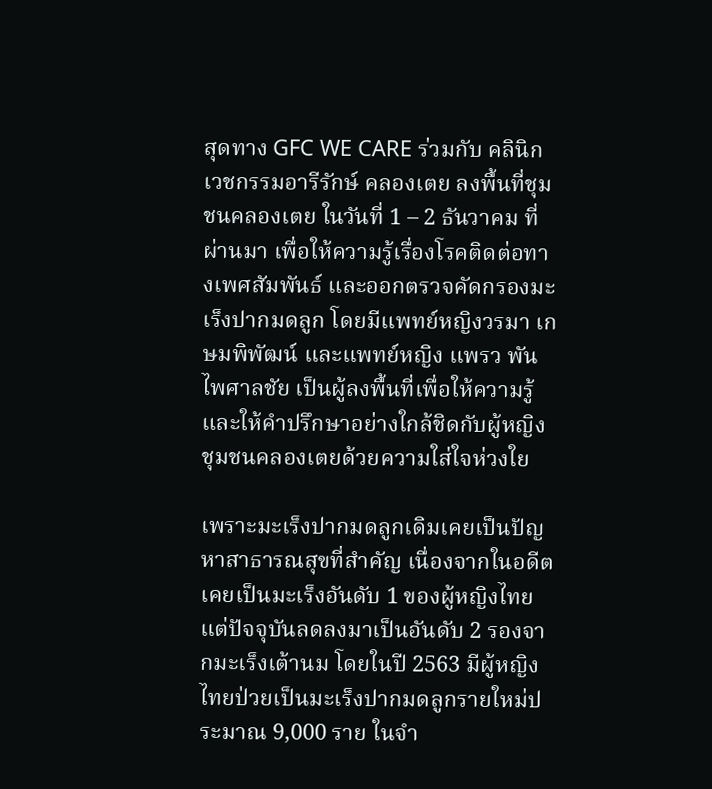สุดทาง GFC WE CARE ร่วมกับ คลินิกเวชกรรมอารีรักษ์ คลองเตย ลงพื้นที่ชุมชนคลองเตย ในวันที่ 1 – 2 ธันวาคม ที่ผ่านมา เพื่อให้ความรู้เรื่องโรคติดต่อทางเพศสัมพันธ์ และออกตรวจคัดกรองมะเร็งปากมดลูก โดยมีแพทย์หญิงวรมา เกษมพิพัฒน์ และแพทย์หญิง แพรว พันไพศาลชัย เป็นผู้ลงพื้นที่เพื่อให้ความรู้และให้คำปรึกษาอย่างใกล้ชิดกับผู้หญิงชุมชนคลองเตยด้วยความใส่ใจห่วงใย

เพราะมะเร็งปากมดลูกเดิมเคยเป็นปัญหาสาธารณสุขที่สำคัญ เนื่องจากในอดีตเคยเป็นมะเร็งอันดับ 1 ของผู้หญิงไทย แต่ปัจจุบันลดลงมาเป็นอันดับ 2 รองจากมะเร็งเต้านม โดยในปี 2563 มีผู้หญิงไทยป่วยเป็นมะเร็งปากมดลูกรายใหม่ประมาณ 9,000 ราย ในจำ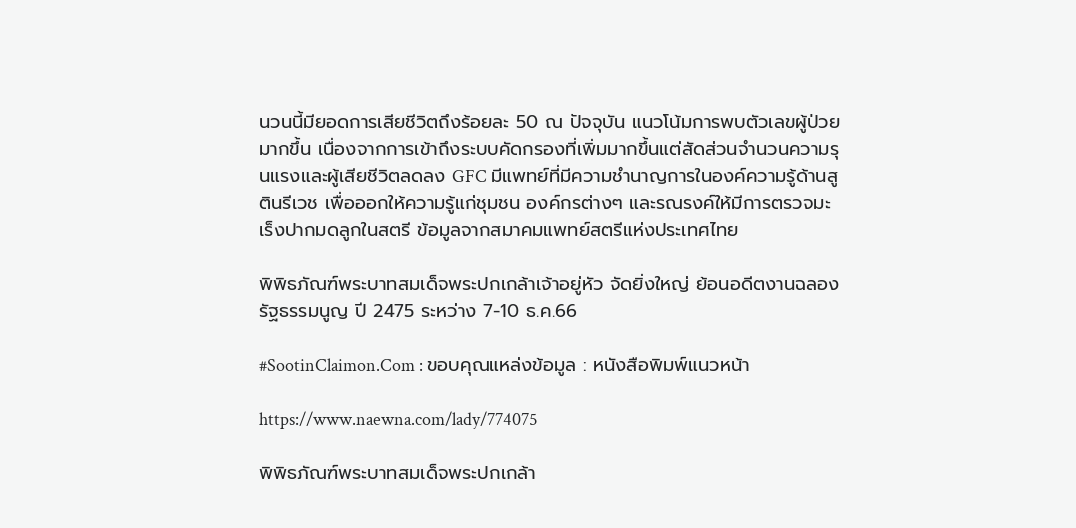นวนนี้มียอดการเสียชีวิตถึงร้อยละ 50 ณ ปัจจุบัน แนวโน้มการพบตัวเลขผู้ป่วยมากขึ้น เนื่องจากการเข้าถึงระบบคัดกรองที่เพิ่มมากขึ้นแต่สัดส่วนจำนวนความรุนแรงและผู้เสียชีวิตลดลง GFC มีแพทย์ที่มีความชำนาญการในองค์ความรู้ด้านสูตินรีเวช เพื่อออกให้ความรู้แก่ชุมชน องค์กรต่างๆ และรณรงค์ให้มีการตรวจมะเร็งปากมดลูกในสตรี ข้อมูลจากสมาคมแพทย์สตรีแห่งประเทศไทย

พิพิธภัณฑ์พระบาทสมเด็จพระปกเกล้าเจ้าอยู่หัว จัดยิ่งใหญ่ ย้อนอดีตงานฉลองรัฐธรรมนูญ ปี 2475 ระหว่าง 7-10 ธ.ค.66

#SootinClaimon.Com : ขอบคุณแหล่งข้อมูล : หนังสือพิมพ์แนวหน้า

https://www.naewna.com/lady/774075

พิพิธภัณฑ์พระบาทสมเด็จพระปกเกล้า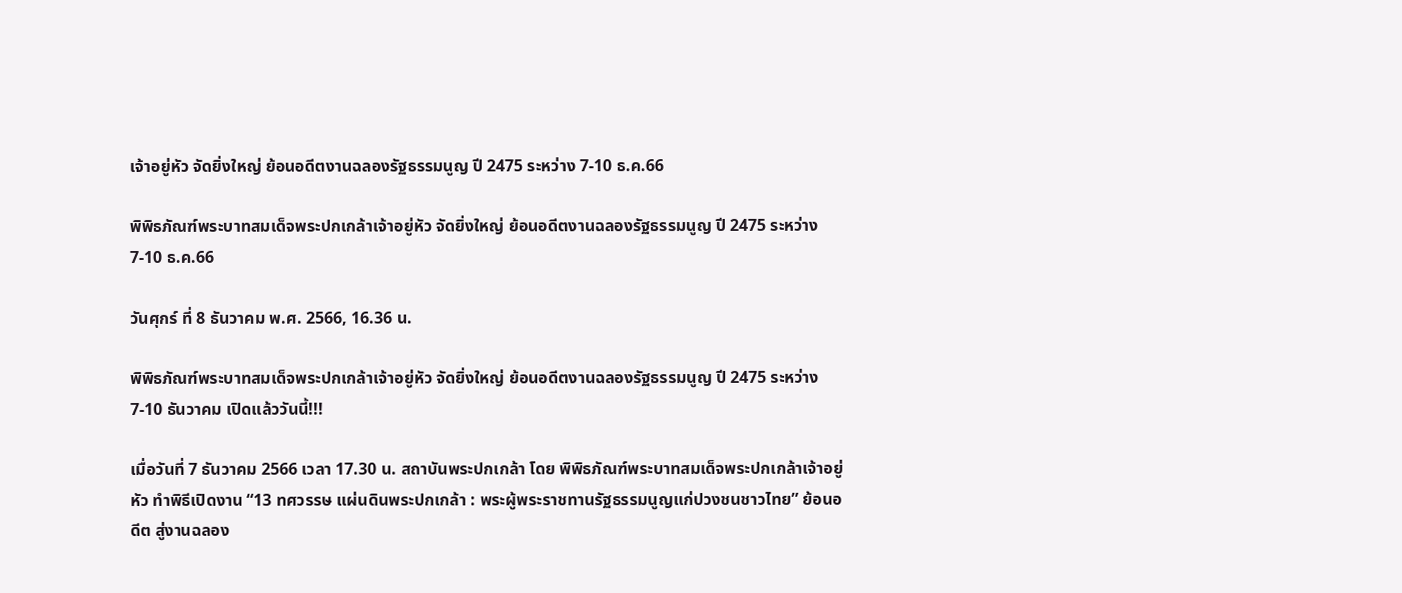เจ้าอยู่หัว จัดยิ่งใหญ่ ย้อนอดีตงานฉลองรัฐธรรมนูญ ปี 2475 ระหว่าง 7-10 ธ.ค.66

พิพิธภัณฑ์พระบาทสมเด็จพระปกเกล้าเจ้าอยู่หัว จัดยิ่งใหญ่ ย้อนอดีตงานฉลองรัฐธรรมนูญ ปี 2475 ระหว่าง 7-10 ธ.ค.66

วันศุกร์ ที่ 8 ธันวาคม พ.ศ. 2566, 16.36 น.

พิพิธภัณฑ์พระบาทสมเด็จพระปกเกล้าเจ้าอยู่หัว จัดยิ่งใหญ่ ย้อนอดีตงานฉลองรัฐธรรมนูญ ปี 2475 ระหว่าง 7-10 ธันวาคม เปิดแล้ววันนี้!!!

เมื่อวันที่ 7 ธันวาคม 2566 เวลา 17.30 น. สถาบันพระปกเกล้า โดย พิพิธภัณฑ์พระบาทสมเด็จพระปกเกล้าเจ้าอยู่หัว ทำพิธีเปิดงาน “13 ทศวรรษ แผ่นดินพระปกเกล้า : พระผู้พระราชทานรัฐธรรมนูญแก่ปวงชนชาวไทย” ย้อนอดีต สู่งานฉลอง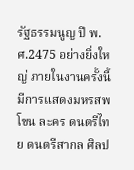รัฐธรรมนูญ ปี พ.ศ.2475 อย่างยิ่งใหญ่ ภายในงานครั้งนี้มีการแสดงมหรสพ โขน ละคร ดนตรีไทย ดนตรีสากล ศิลป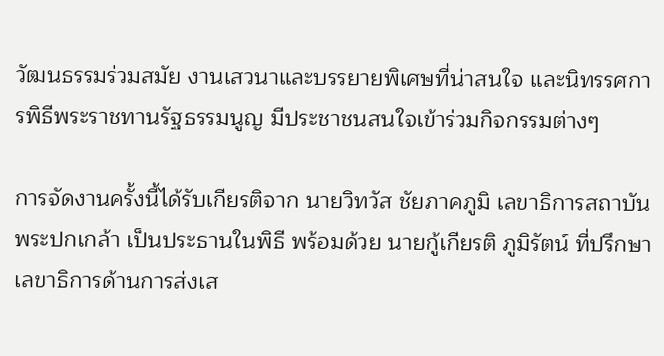วัฒนธรรมร่วมสมัย งานเสวนาและบรรยายพิเศษที่น่าสนใจ และนิทรรศการพิธีพระราชทานรัฐธรรมนูญ มีประชาชนสนใจเข้าร่วมกิจกรรมต่างๆ

การจัดงานครั้งนี้ได้รับเกียรติจาก นายวิทวัส ชัยภาคภูมิ เลขาธิการสถาบันพระปกเกล้า เป็นประธานในพิธี พร้อมด้วย นายกู้เกียรติ ภูมิรัตน์ ที่ปรึกษาเลขาธิการด้านการส่งเส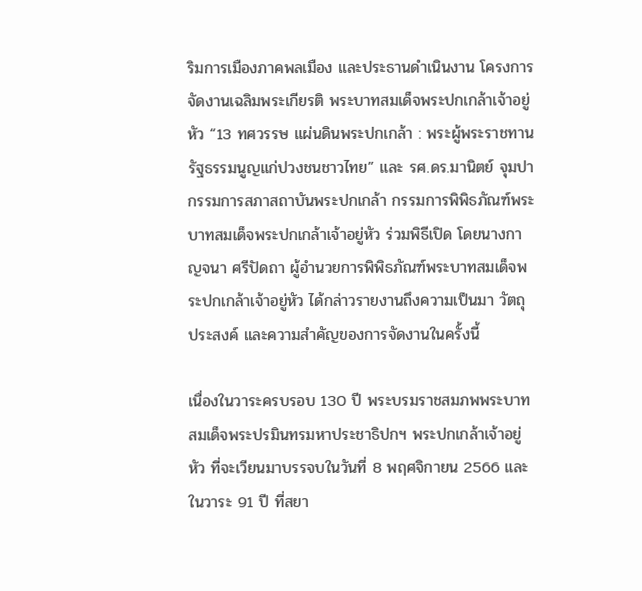ริมการเมืองภาคพลเมือง และประธานดำเนินงาน โครงการจัดงานเฉลิมพระเกียรติ พระบาทสมเด็จพระปกเกล้าเจ้าอยู่หัว “13 ทศวรรษ แผ่นดินพระปกเกล้า : พระผู้พระราชทานรัฐธรรมนูญแก่ปวงชนชาวไทย” และ รศ.ดร.มานิตย์ จุมปา กรรมการสภาสถาบันพระปกเกล้า กรรมการพิพิธภัณฑ์พระบาทสมเด็จพระปกเกล้าเจ้าอยู่หัว ร่วมพิธีเปิด โดยนางกาญจนา ศรีปัดถา ผู้อำนวยการพิพิธภัณฑ์พระบาทสมเด็จพระปกเกล้าเจ้าอยู่หัว ได้กล่าวรายงานถึงความเป็นมา วัตถุประสงค์ และความสำคัญของการจัดงานในครั้งนี้

เนื่องในวาระครบรอบ 130 ปี พระบรมราชสมภพพระบาทสมเด็จพระปรมินทรมหาประชาธิปกฯ พระปกเกล้าเจ้าอยู่หัว ที่จะเวียนมาบรรจบในวันที่ 8 พฤศจิกายน 2566 และในวาระ 91 ปี ที่สยา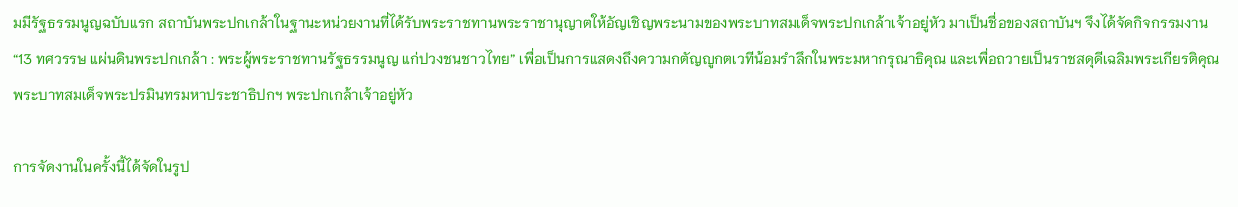มมีรัฐธรรมนูญฉบับแรก สถาบันพระปกเกล้าในฐานะหน่วยงานที่ได้รับพระราชทานพระราชานุญาตให้อัญเชิญพระนามของพระบาทสมเด็จพระปกเกล้าเจ้าอยู่หัว มาเป็นชื่อของสถาบันฯ จึงได้จัดกิจกรรมงาน “13 ทศวรรษ แผ่นดินพระปกเกล้า : พระผู้พระราชทานรัฐธรรมนูญ แก่ปวงชนชาวไทย” เพื่อเป็นการแสดงถึงความกตัญญูกตเวทีน้อมรําลึกในพระมหากรุณาธิคุณ และเพื่อถวายเป็นราชสดุดีเฉลิมพระเกียรติคุณพระบาทสมเด็จพระปรมินทรมหาประชาธิปกฯ พระปกเกล้าเจ้าอยู่หัว

การจัดงานในครั้งนี้ได้จัดในรูป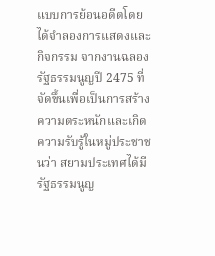แบบการย้อนอดีตโดยได้จำลองการแสดงและกิจกรรม จากงานฉลองรัฐธรรมนูญปี 2475 ที่จัดขึ้นเพื่อเป็นการสร้างความตระหนักและเกิดความรับรู้ในหมู่ประชาชนว่า สยามประเทศได้มีรัฐธรรมนูญ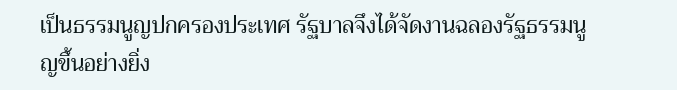เป็นธรรมนูญปกครองประเทศ รัฐบาลจึงได้จัดงานฉลองรัฐธรรมนูญขึ้นอย่างยิ่ง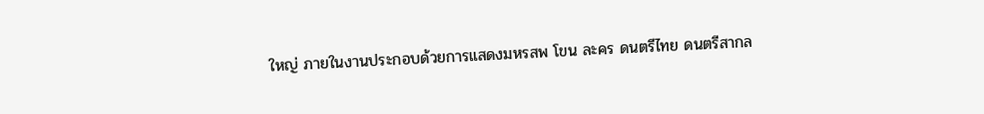ใหญ่ ภายในงานประกอบด้วยการแสดงมหรสพ โขน ละคร ดนตรีไทย ดนตรีสากล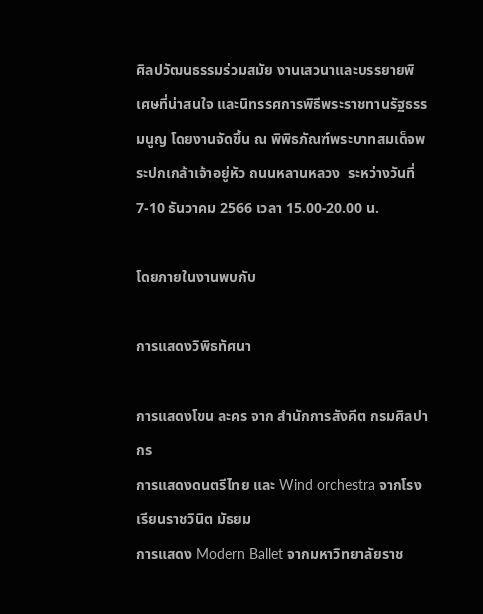ศิลปวัฒนธรรมร่วมสมัย งานเสวนาและบรรยายพิเศษที่น่าสนใจ และนิทรรศการพิธีพระราชทานรัฐธรรมนูญ โดยงานจัดขึ้น ณ พิพิธภัณฑ์พระบาทสมเด็จพระปกเกล้าเจ้าอยู่หัว ถนนหลานหลวง  ระหว่างวันที่ 7-10 ธันวาคม 2566 เวลา 15.00-20.00 น.

โดยภายในงานพบกับ

การแสดงวิพิธทัศนา

การแสดงโขน ละคร จาก สำนักการสังคีต กรมศิลปากร
การแสดงดนตรีไทย และ Wind orchestra จากโรงเรียนราชวินิต มัธยม
การแสดง Modern Ballet จากมหาวิทยาลัยราช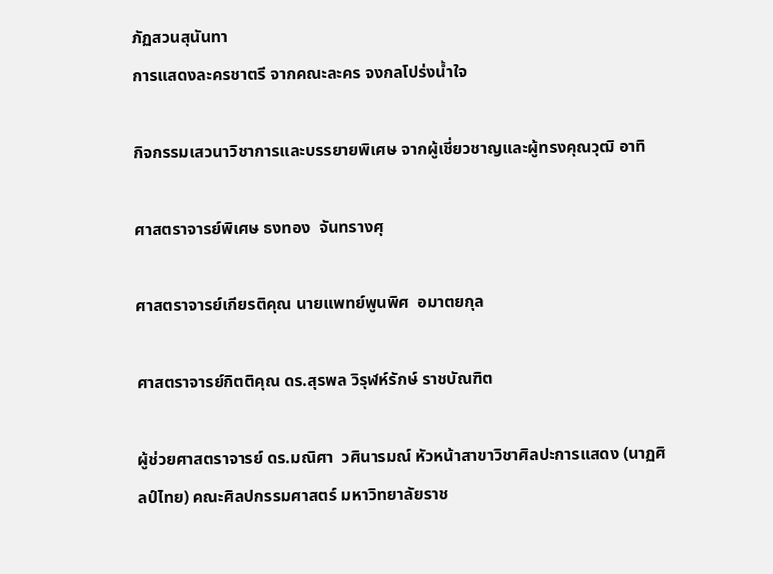ภัฏสวนสุนันทา
การแสดงละครชาตรี จากคณะละคร จงกลโปร่งน้ำใจ

กิจกรรมเสวนาวิชาการและบรรยายพิเศษ จากผู้เชี่ยวชาญและผู้ทรงคุณวุฒิ อาทิ

ศาสตราจารย์พิเศษ ธงทอง  จันทรางศุ

ศาสตราจารย์เกียรติคุณ นายแพทย์พูนพิศ  อมาตยกุล

ศาสตราจารย์กิตติคุณ ดร.สุรพล วิรุฬห์รักษ์ ราชบัณฑิต

ผู้ช่วยศาสตราจารย์ ดร.มณิศา  วศินารมณ์ หัวหน้าสาขาวิชาศิลปะการแสดง (นาฏศิลป์ไทย) คณะศิลปกรรมศาสตร์ มหาวิทยาลัยราช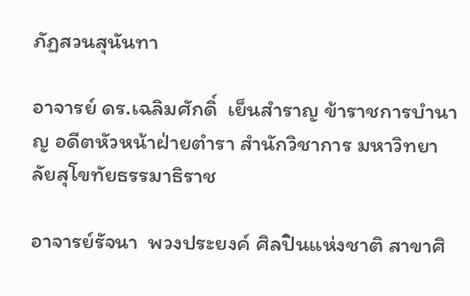ภัฏสวนสุนันทา

อาจารย์ ดร.เฉลิมศักดิ์  เย็นสำราญ ข้าราชการบำนาญ อดีตหัวหน้าฝ่ายตำรา สำนักวิชาการ มหาวิทยาลัยสุโขทัยธรรมาธิราช

อาจารย์รัจนา  พวงประยงค์ ศิลปินแห่งชาติ สาขาศิ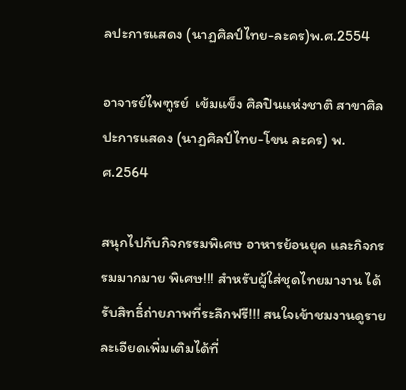ลปะการแสดง (นาฏศิลป์ไทย-ละคร)พ.ศ.2554

อาจารย์ไพฑูรย์  เข้มแข็ง ศิลปินแห่งชาติ สาขาศิลปะการแสดง (นาฏศิลป์ไทย-โขน ละคร) พ.ศ.2564

สนุกไปกับกิจกรรมพิเศษ อาหารย้อนยุค และกิจกรรมมากมาย พิเศษ!!! สำหรับผู้ใส่ชุดไทยมางาน ได้รับสิทธิ์ถ่ายภาพที่ระลึกฟรี!!! สนใจเข้าชมงานดูรายละเอียดเพิ่มเติมได้ที่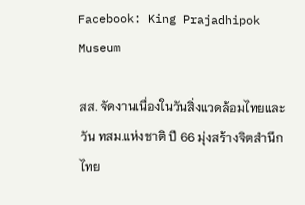Facebook: King Prajadhipok Museum

สส. จัดงานเนื่องในวันสิ่งแวดล้อมไทยและวัน ทสม.แห่งชาติ ปี 66 มุ่งสร้างจิตสำนึกไทย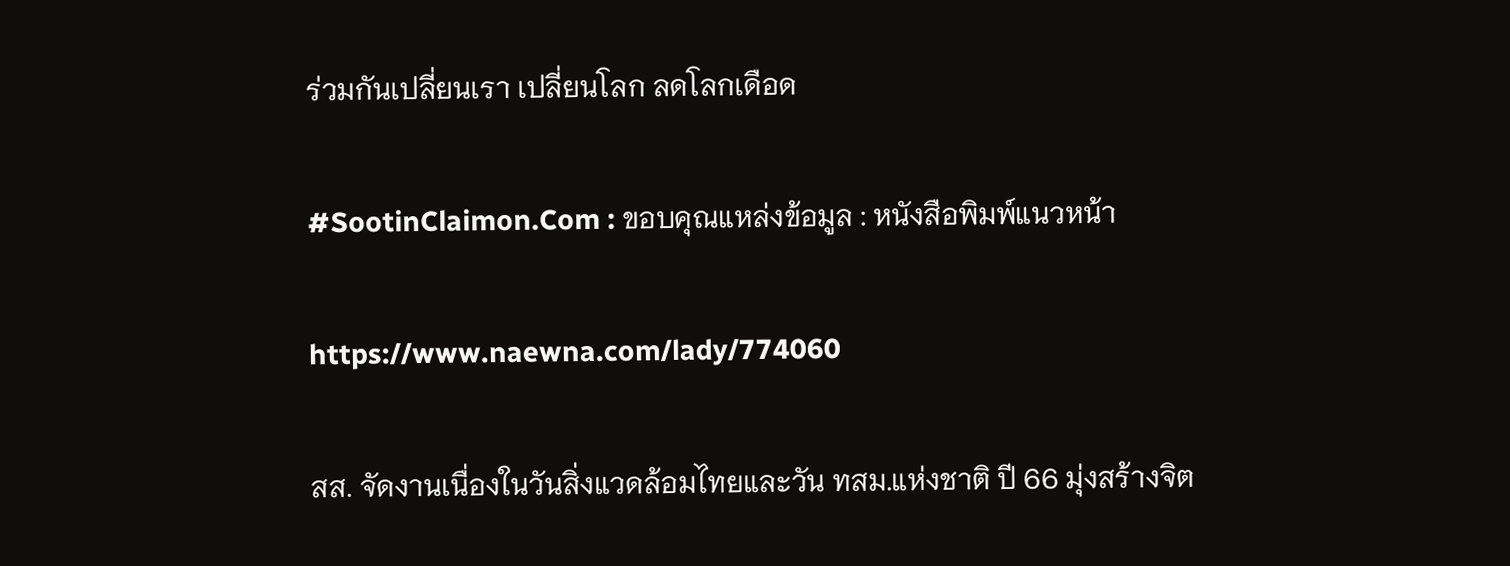ร่วมกันเปลี่ยนเรา เปลี่ยนโลก ลดโลกเดือด

#SootinClaimon.Com : ขอบคุณแหล่งข้อมูล : หนังสือพิมพ์แนวหน้า

https://www.naewna.com/lady/774060

สส. จัดงานเนื่องในวันสิ่งแวดล้อมไทยและวัน ทสม.แห่งชาติ ปี 66 มุ่งสร้างจิต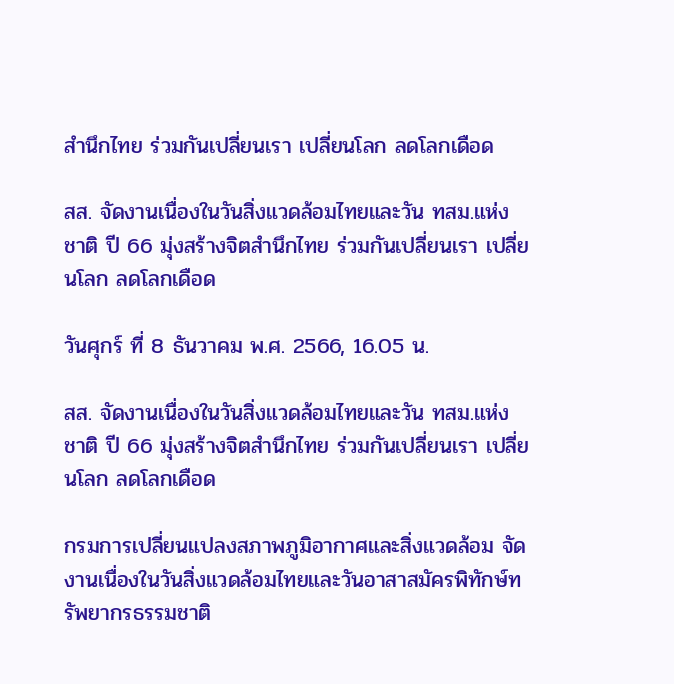สำนึกไทย ร่วมกันเปลี่ยนเรา เปลี่ยนโลก ลดโลกเดือด

สส. จัดงานเนื่องในวันสิ่งแวดล้อมไทยและวัน ทสม.แห่งชาติ ปี 66 มุ่งสร้างจิตสำนึกไทย ร่วมกันเปลี่ยนเรา เปลี่ยนโลก ลดโลกเดือด

วันศุกร์ ที่ 8 ธันวาคม พ.ศ. 2566, 16.05 น.

สส. จัดงานเนื่องในวันสิ่งแวดล้อมไทยและวัน ทสม.แห่งชาติ ปี 66 มุ่งสร้างจิตสำนึกไทย ร่วมกันเปลี่ยนเรา เปลี่ยนโลก ลดโลกเดือด

กรมการเปลี่ยนแปลงสภาพภูมิอากาศและสิ่งแวดล้อม จัดงานเนื่องในวันสิ่งแวดล้อมไทยและวันอาสาสมัครพิทักษ์ทรัพยากรธรรมชาติ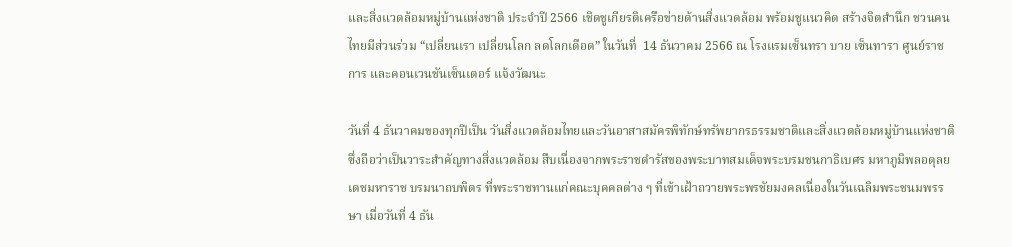และสิ่งแวดล้อมหมู่บ้านแห่งชาติ ประจำปี 2566 เชิดชูเกียรติเครือข่ายด้านสิ่งแวดล้อม พร้อมชูแนวคิด สร้างจิตสำนึก ชวนคนไทยมีส่วนร่วม “เปลี่ยนเรา เปลี่ยนโลก ลดโลกเดือด” ในวันที่  14 ธันวาคม 2566 ณ โรงแรมเซ็นทรา บาย เซ็นทารา ศูนย์ราชการ และคอนเวนชันเซ็นเตอร์ แจ้งวัฒนะ

วันที่ 4 ธันวาคมของทุกปีเป็น วันสิ่งแวดล้อมไทยและวันอาสาสมัครพิทักษ์ทรัพยากรธรรมชาติและสิ่งแวดล้อมหมู่บ้านแห่งชาติ ซึ่งถือว่าเป็นวาระสำคัญทางสิ่งแวดล้อม สืบเนื่องจากพระราชดำรัสของพระบาทสมเด็จพระบรมชนกาธิเบศร มหาภูมิพลอดุลยเดชมหาราช บรมนาถบพิตร ที่พระราชทานแก่คณะบุคคลต่าง ๆ ที่เข้าเฝ้าถวายพระพรชัยมงคลเนื่องในวันเฉลิมพระชนมพรรษา เมื่อวันที่ 4 ธัน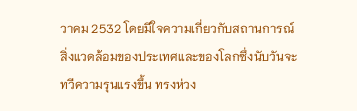วาคม 2532 โดยมีใจความเกี่ยวกับสถานการณ์สิ่งแวดล้อมของประเทศและของโลกซึ่งนับวันจะทวีความรุนแรงขึ้น ทรงห่วง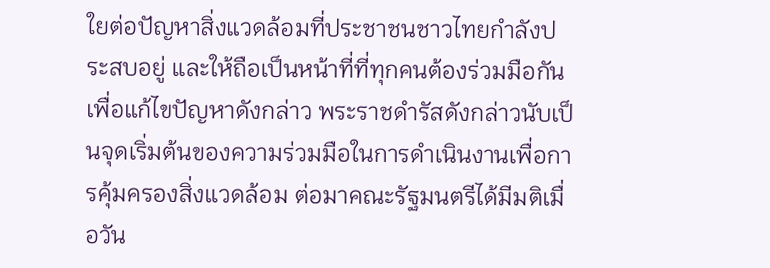ใยต่อปัญหาสิ่งแวดล้อมที่ประชาชนชาวไทยกำลังประสบอยู่ และให้ถือเป็นหน้าที่ที่ทุกคนต้องร่วมมือกันเพื่อแก้ไขปัญหาดังกล่าว พระราชดำรัสดังกล่าวนับเป็นจุดเริ่มต้นของความร่วมมือในการดำเนินงานเพื่อการคุ้มครองสิ่งแวดล้อม ต่อมาคณะรัฐมนตรีได้มีมติเมื่อวัน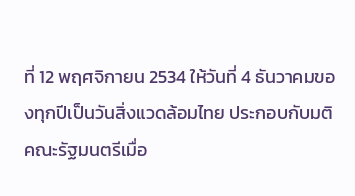ที่ 12 พฤศจิกายน 2534 ให้วันที่ 4 ธันวาคมของทุกปีเป็นวันสิ่งแวดล้อมไทย ประกอบกับมติคณะรัฐมนตรีเมื่อ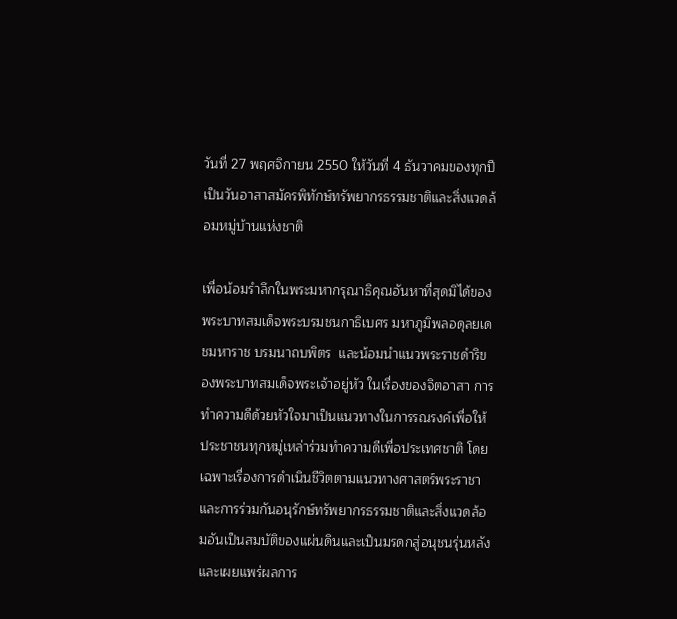วันที่ 27 พฤศจิกายน 2550 ให้วันที่ 4 ธันวาคมของทุกปีเป็นวันอาสาสมัครพิทักษ์ทรัพยากรธรรมชาติและสิ่งแวดล้อมหมู่บ้านแห่งชาติ

เพื่อน้อมรำลึกในพระมหากรุณาธิคุณอันหาที่สุดมิได้ของพระบาทสมเด็จพระบรมชนกาธิเบศร มหาภูมิพลอดุลยเดชมหาราช บรมนาถบพิตร  และน้อมนำแนวพระราชดำริของพระบาทสมเด็จพระเจ้าอยู่หัว ในเรื่องของจิตอาสา การทำความดีด้วยหัวใจมาเป็นแนวทางในการรณรงค์เพื่อให้ประชาชนทุกหมู่เหล่าร่วมทำความดีเพื่อประเทศชาติ โดยเฉพาะเรื่องการดำเนินชีวิตตามแนวทางศาสตร์พระราชาและการร่วมกันอนุรักษ์ทรัพยากรธรรมชาติและสิ่งแวดล้อมอันเป็นสมบัติของแผ่นดินและเป็นมรดกสู่อนุชนรุ่นหลัง และเผยแพร่ผลการ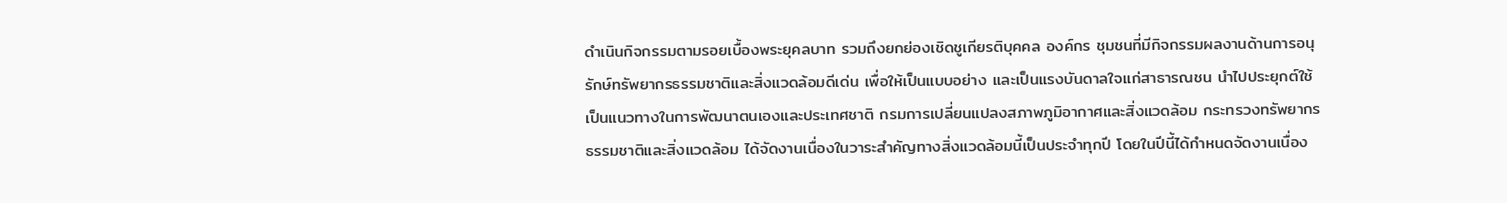ดำเนินกิจกรรมตามรอยเบื้องพระยุคลบาท รวมถึงยกย่องเชิดชูเกียรติบุคคล องค์กร ชุมชนที่มีกิจกรรมผลงานด้านการอนุรักษ์ทรัพยากรธรรมชาติและสิ่งแวดล้อมดีเด่น เพื่อให้เป็นแบบอย่าง และเป็นแรงบันดาลใจแก่สาธารณชน นำไปประยุกต์ใช้เป็นแนวทางในการพัฒนาตนเองและประเทศชาติ กรมการเปลี่ยนแปลงสภาพภูมิอากาศและสิ่งแวดล้อม กระทรวงทรัพยากรธรรมชาติและสิ่งแวดล้อม ได้จัดงานเนื่องในวาระสำคัญทางสิ่งแวดล้อมนี้เป็นประจำทุกปี โดยในปีนี้ได้กำหนดจัดงานเนื่อง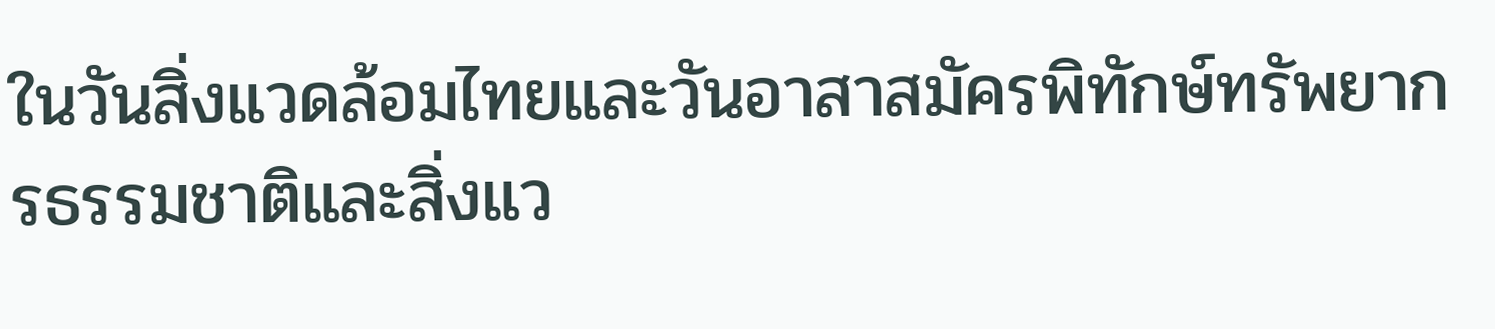ในวันสิ่งแวดล้อมไทยและวันอาสาสมัครพิทักษ์ทรัพยากรธรรมชาติและสิ่งแว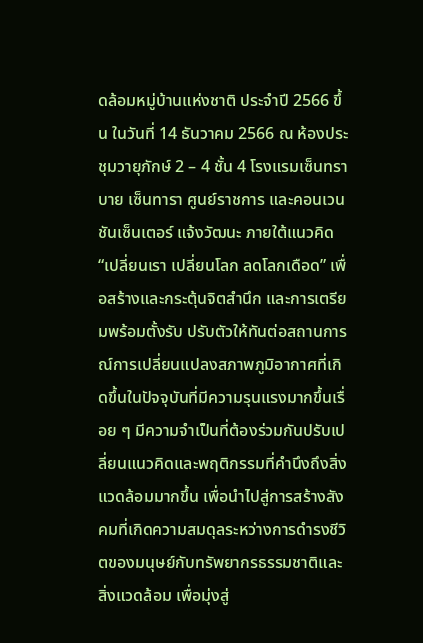ดล้อมหมู่บ้านแห่งชาติ ประจำปี 2566 ขึ้น ในวันที่ 14 ธันวาคม 2566 ณ ห้องประชุมวายุภักษ์ 2 – 4 ชั้น 4 โรงแรมเซ็นทรา บาย เซ็นทารา ศูนย์ราชการ และคอนเวนชันเซ็นเตอร์ แจ้งวัฒนะ ภายใต้แนวคิด “เปลี่ยนเรา เปลี่ยนโลก ลดโลกเดือด” เพื่อสร้างและกระตุ้นจิตสำนึก และการเตรียมพร้อมตั้งรับ ปรับตัวให้ทันต่อสถานการณ์การเปลี่ยนแปลงสภาพภูมิอากาศที่เกิดขึ้นในปัจจุบันที่มีความรุนแรงมากขึ้นเรื่อย ๆ มีความจำเป็นที่ต้องร่วมกันปรับเปลี่ยนแนวคิดและพฤติกรรมที่คำนึงถึงสิ่งแวดล้อมมากขึ้น เพื่อนำไปสู่การสร้างสังคมที่เกิดความสมดุลระหว่างการดำรงชีวิตของมนุษย์กับทรัพยากรธรรมชาติและสิ่งแวดล้อม เพื่อมุ่งสู่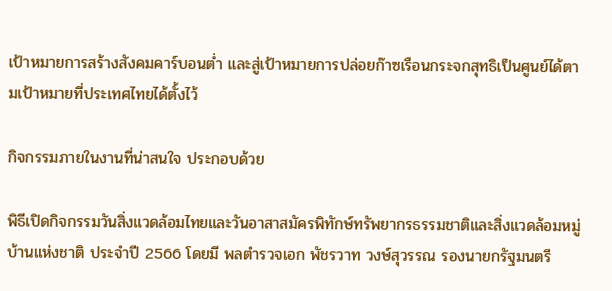เป้าหมายการสร้างสังคมคาร์บอนต่ำ และสู่เป้าหมายการปล่อยก๊าซเรือนกระจกสุทธิเป็นศูนย์ได้ตามเป้าหมายที่ประเทศไทยได้ตั้งไว้

กิจกรรมภายในงานที่น่าสนใจ ประกอบด้วย

พิธีเปิดกิจกรรมวันสิ่งแวดล้อมไทยและวันอาสาสมัครพิทักษ์ทรัพยากรธรรมชาติและสิ่งแวดล้อมหมู่บ้านแห่งชาติ ประจำปี 2566 โดยมี พลตำรวจเอก พัชรวาท วงษ์สุวรรณ รองนายกรัฐมนตรี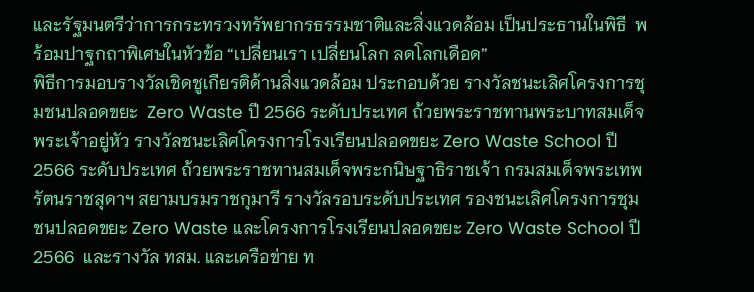และรัฐมนตรีว่าการกระทรวงทรัพยากรธรรมชาติและสิ่งแวดล้อม เป็นประธานในพิธี  พร้อมปาฐกถาพิเศษในหัวข้อ “เปลี่ยนเรา เปลี่ยนโลก ลดโลกเดือด”
พิธีการมอบรางวัลเชิดชูเกียรติด้านสิ่งแวดล้อม ประกอบด้วย รางวัลชนะเลิศโครงการชุมชนปลอดขยะ  Zero Waste ปี 2566 ระดับประเทศ ถ้วยพระราชทานพระบาทสมเด็จพระเจ้าอยู่หัว รางวัลชนะเลิศโครงการโรงเรียนปลอดขยะ Zero Waste School ปี 2566 ระดับประเทศ ถ้วยพระราชทานสมเด็จพระกนิษฐาธิราชเจ้า กรมสมเด็จพระเทพรัตนราชสุดาฯ สยามบรมราชกุมารี รางวัลรอบระดับประเทศ รองชนะเลิศโครงการชุมชนปลอดขยะ Zero Waste และโครงการโรงเรียนปลอดขยะ Zero Waste School ปี 2566  และรางวัล ทสม. และเครือข่าย ท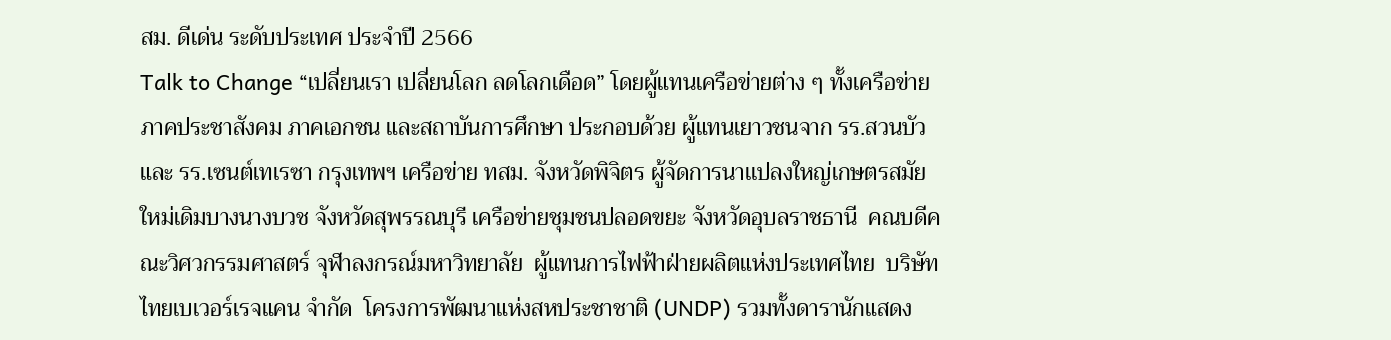สม. ดีเด่น ระดับประเทศ ประจำปี 2566
Talk to Change “เปลี่ยนเรา เปลี่ยนโลก ลดโลกเดือด” โดยผู้แทนเครือข่ายต่าง ๆ ทั้งเครือข่ายภาคประชาสังคม ภาคเอกชน และสถาบันการศึกษา ประกอบด้วย ผู้แทนเยาวชนจาก รร.สวนบัว และ รร.เซนต์เทเรซา กรุงเทพฯ เครือข่าย ทสม. จังหวัดพิจิตร ผู้จัดการนาเเปลงใหญ่เกษตรสมัยใหม่เดิมบางนางบวช จังหวัดสุพรรณบุรี เครือข่ายชุมชนปลอดขยะ จังหวัดอุบลราชธานี  คณบดีคณะวิศวกรรมศาสตร์ จุฬาลงกรณ์มหาวิทยาลัย  ผู้แทนการไฟฟ้าฝ่ายผลิตแห่งประเทศไทย  บริษัท ไทยเบเวอร์เรจแคน จำกัด  โครงการพัฒนาแห่งสหประชาชาติ (UNDP) รวมทั้งดารานักแสดง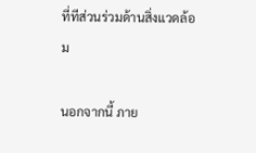ที่ทีส่วนร่วมด้านสิ่งแวดล้อม

นอกจากนี้ ภาย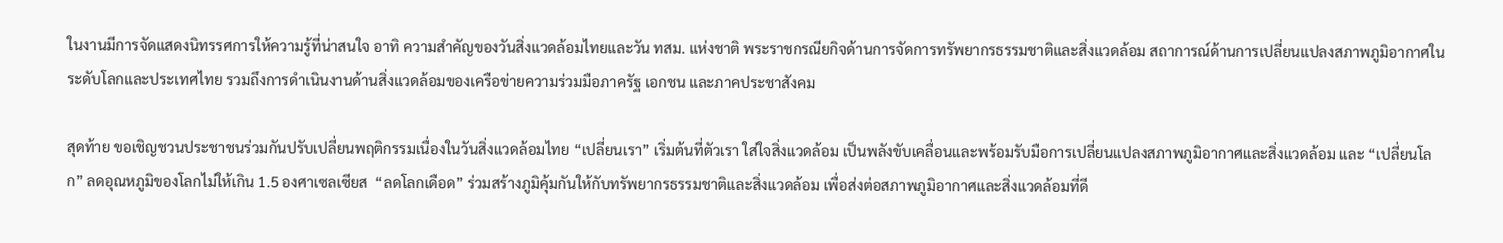ในงานมีการจัดแสดงนิทรรศการให้ความรู้ที่น่าสนใจ อาทิ ความสำคัญของวันสิ่งแวดล้อมไทยและวัน ทสม. แห่งชาติ พระราชกรณียกิจด้านการจัดการทรัพยากรธรรมชาติและสิ่งแวดล้อม สถาการณ์ด้านการเปลี่ยนแปลงสภาพภูมิอากาศในระดับโลกและประเทศไทย รวมถึงการดำเนินงานด้านสิ่งแวดล้อมของเครือข่ายความร่วมมือภาครัฐ เอกชน และภาคประชาสังคม

สุดท้าย ขอเชิญชวนประชาชนร่วมกันปรับเปลี่ยนพฤติกรรมเนื่องในวันสิ่งแวดล้อมไทย “เปลี่ยนเรา” เริ่มต้นที่ตัวเรา ใส่ใจสิ่งแวดล้อม เป็นพลังขับเคลื่อนและพร้อมรับมือการเปลี่ยนแปลงสภาพภูมิอากาศและสิ่งแวดล้อม และ “เปลี่ยนโลก” ลดอุณหภูมิของโลกไม่ให้เกิน 1.5 องศาเซลเซียส  “ลดโลกเดือด” ร่วมสร้างภูมิคุ้มกันให้กับทรัพยากรธรรมชาติและสิ่งแวดล้อม เพื่อส่งต่อสภาพภูมิอากาศและสิ่งแวดล้อมที่ดี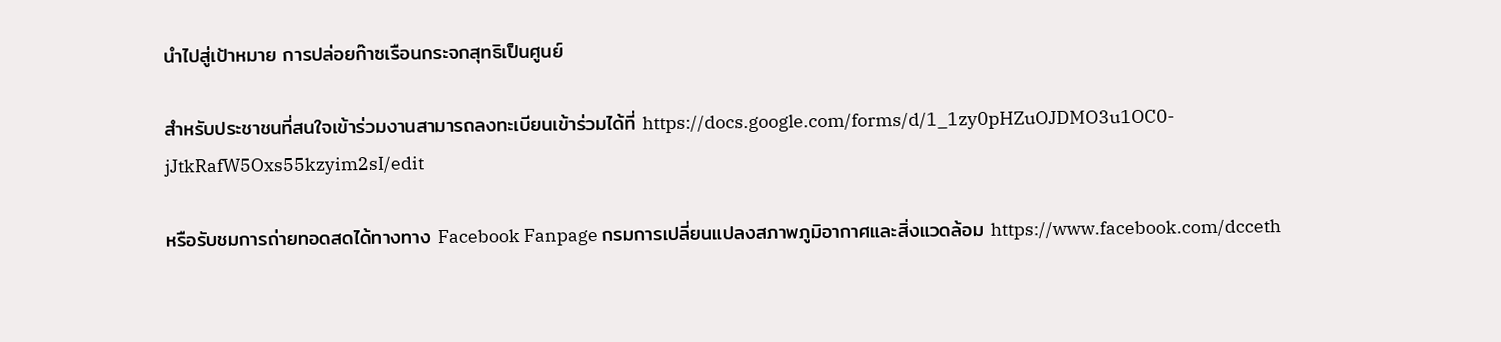นำไปสู่เป้าหมาย การปล่อยก๊าซเรือนกระจกสุทธิเป็นศูนย์

สำหรับประชาชนที่สนใจเข้าร่วมงานสามารถลงทะเบียนเข้าร่วมได้ที่ https://docs.google.com/forms/d/1_1zy0pHZuOJDMO3u1OC0-jJtkRafW5Oxs55kzyim2sI/edit

หรือรับชมการถ่ายทอดสดได้ทางทาง Facebook Fanpage กรมการเปลี่ยนแปลงสภาพภูมิอากาศและสิ่งแวดล้อม https://www.facebook.com/dcceth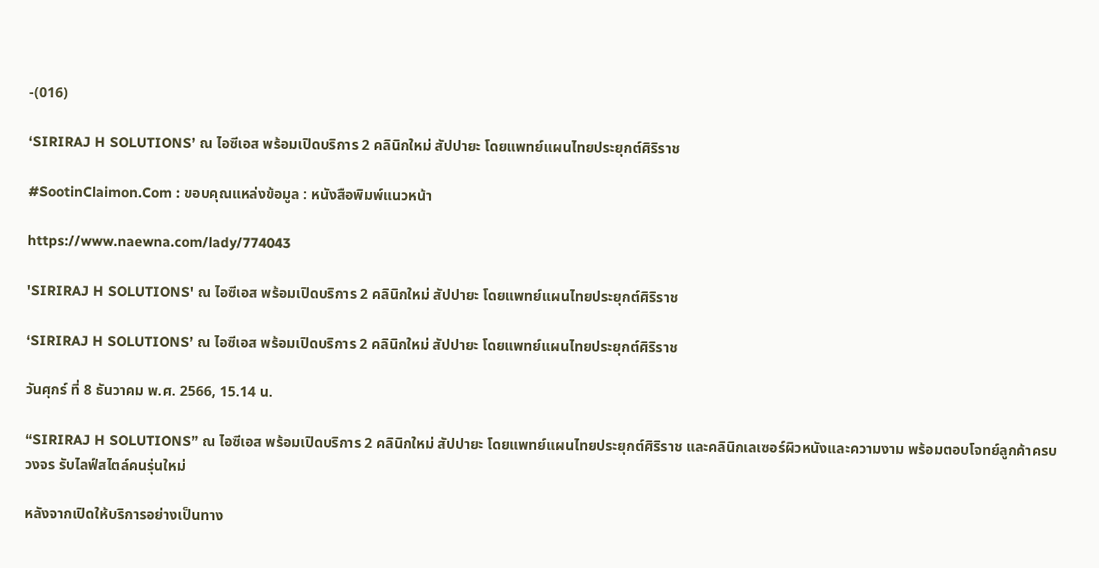-(016)

‘SIRIRAJ H SOLUTIONS’ ณ ไอซีเอส พร้อมเปิดบริการ 2 คลินิกใหม่ สัปปายะ โดยแพทย์แผนไทยประยุกต์ศิริราช

#SootinClaimon.Com : ขอบคุณแหล่งข้อมูล : หนังสือพิมพ์แนวหน้า

https://www.naewna.com/lady/774043

'SIRIRAJ H SOLUTIONS' ณ ไอซีเอส พร้อมเปิดบริการ 2 คลินิกใหม่ สัปปายะ โดยแพทย์แผนไทยประยุกต์ศิริราช

‘SIRIRAJ H SOLUTIONS’ ณ ไอซีเอส พร้อมเปิดบริการ 2 คลินิกใหม่ สัปปายะ โดยแพทย์แผนไทยประยุกต์ศิริราช

วันศุกร์ ที่ 8 ธันวาคม พ.ศ. 2566, 15.14 น.

“SIRIRAJ H SOLUTIONS” ณ ไอซีเอส พร้อมเปิดบริการ 2 คลินิกใหม่ สัปปายะ โดยแพทย์แผนไทยประยุกต์ศิริราช และคลินิกเลเซอร์ผิวหนังและความงาม พร้อมตอบโจทย์ลูกค้าครบวงจร รับไลฟ์สไตล์คนรุ่นใหม่

หลังจากเปิดให้บริการอย่างเป็นทาง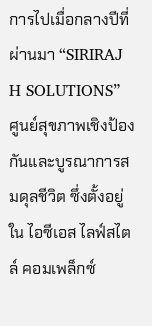การไปเมื่อกลางปีที่ผ่านมา “SIRIRAJ H SOLUTIONS”  ศูนย์สุขภาพเชิงป้องกันและบูรณาการสมดุลชีวิต ซึ่งตั้งอยู่ใน ไอซีเอส ไลฟ์สไตล์ คอมเพล็กซ์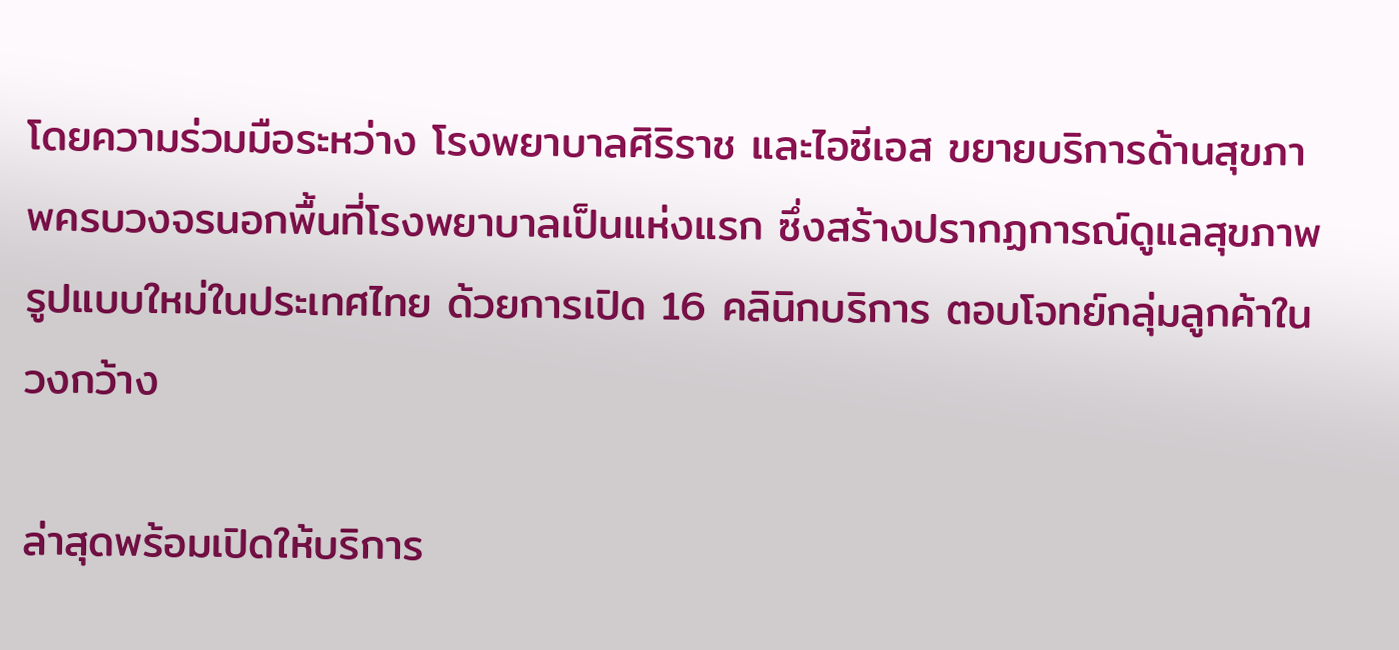โดยความร่วมมือระหว่าง โรงพยาบาลศิริราช และไอซีเอส ขยายบริการด้านสุขภาพครบวงจรนอกพื้นที่โรงพยาบาลเป็นแห่งแรก ซึ่งสร้างปรากฏการณ์ดูแลสุขภาพรูปแบบใหม่ในประเทศไทย ด้วยการเปิด 16 คลินิกบริการ ตอบโจทย์กลุ่มลูกค้าในวงกว้าง

ล่าสุดพร้อมเปิดให้บริการ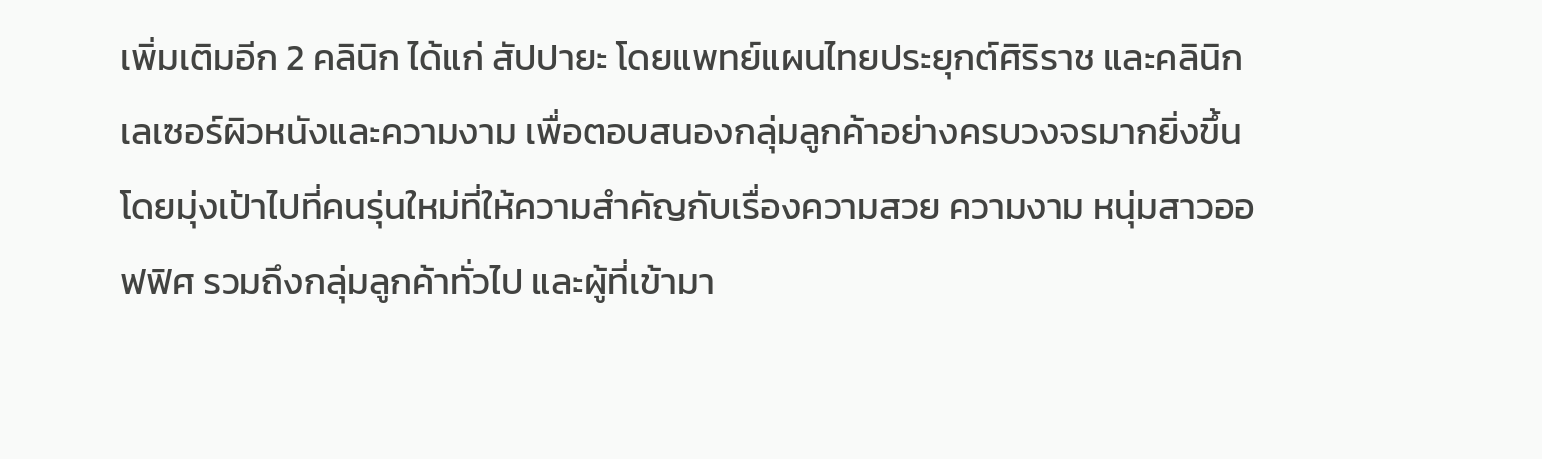เพิ่มเติมอีก 2 คลินิก ได้แก่ สัปปายะ โดยแพทย์แผนไทยประยุกต์ศิริราช และคลินิกเลเซอร์ผิวหนังและความงาม เพื่อตอบสนองกลุ่มลูกค้าอย่างครบวงจรมากยิ่งขึ้น โดยมุ่งเป้าไปที่คนรุ่นใหม่ที่ให้ความสำคัญกับเรื่องความสวย ความงาม หนุ่มสาวออฟฟิศ รวมถึงกลุ่มลูกค้าทั่วไป และผู้ที่เข้ามา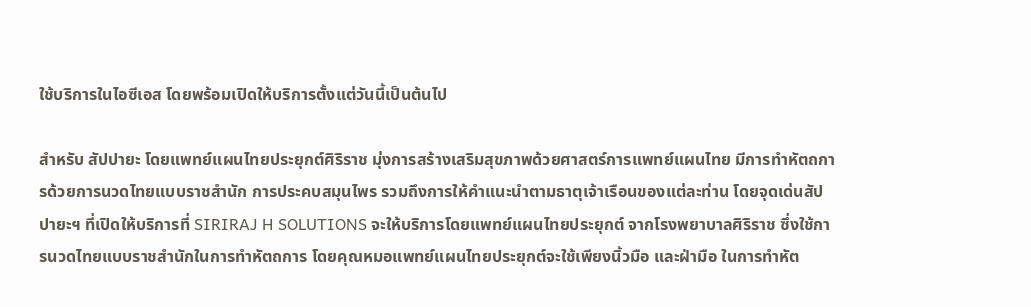ใช้บริการในไอซีเอส โดยพร้อมเปิดให้บริการตั้งแต่วันนี้เป็นต้นไป

สำหรับ สัปปายะ โดยแพทย์แผนไทยประยุกต์ศิริราช มุ่งการสร้างเสริมสุขภาพด้วยศาสตร์การแพทย์แผนไทย มีการทำหัตถการด้วยการนวดไทยแบบราชสำนัก การประคบสมุนไพร รวมถึงการให้คำแนะนำตามธาตุเจ้าเรือนของแต่ละท่าน โดยจุดเด่นสัปปายะฯ ที่เปิดให้บริการที่ SIRIRAJ H SOLUTIONS จะให้บริการโดยแพทย์แผนไทยประยุกต์ จากโรงพยาบาลศิริราช ซึ่งใช้การนวดไทยแบบราชสำนักในการทำหัตถการ โดยคุณหมอแพทย์แผนไทยประยุกต์จะใช้เพียงนิ้วมือ และฝ่ามือ ในการทำหัต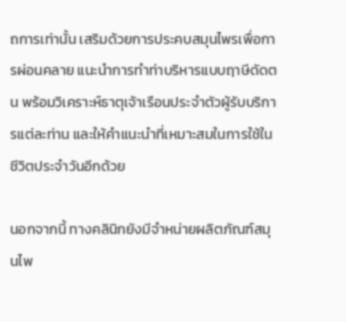ถการเท่านั้น เสริมด้วยการประคบสมุนไพรเพื่อการผ่อนคลาย แนะนำการทำท่าบริหารแบบฤาษีดัดตน พร้อมวิเคราะห์ธาตุเจ้าเรือนประจำตัวผู้รับบริการแต่ละท่าน และให้คำแนะนำที่เหมาะสมในการใช้ในชีวิตประจำวันอีกด้วย

นอกจากนี้ ทางคลินิกยังมีจำหน่ายผลิตภัณฑ์สมุนไพ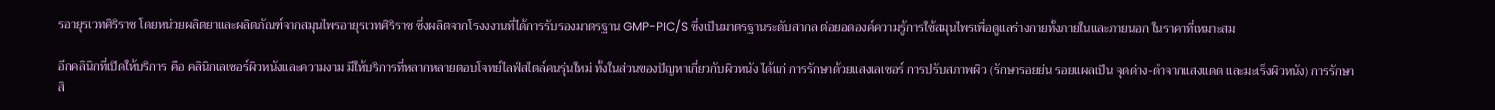รอายุรเวทศิริราช โดยหน่วยผลิตยาและผลิตภัณฑ์จากสมุนไพรอายุรเวทศิริราช ซึ่งผลิตจากโรงงงานที่ได้การรับรองมาตรฐาน GMP-PIC/S ซึ่งเป็นมาตรฐานระดับสากล ต่อยอดองค์ความรู้การใช้สมุนไพรเพื่อดูแลร่างกายทั้งภายในและภายนอก ในราคาที่เหมาะสม

อีกคลินิกที่เปิดให้บริการ คือ คลินิกเลเซอร์ผิวหนังและความงาม มีให้บริการที่หลากหลายตอบโจทย์ไลฟ์สไตล์คนรุ่นใหม่ ทั้งในส่วนของปัญหาเกี่ยวกับผิวหนัง ได้แก่ การรักษาด้วยแสงเลเซอร์ การปรับสภาพผิว (รักษารอยย่น รอยแผลเป็น จุดด่าง-ดำจากแสงแดด และมะเร็งผิวหนัง) การรักษาสิ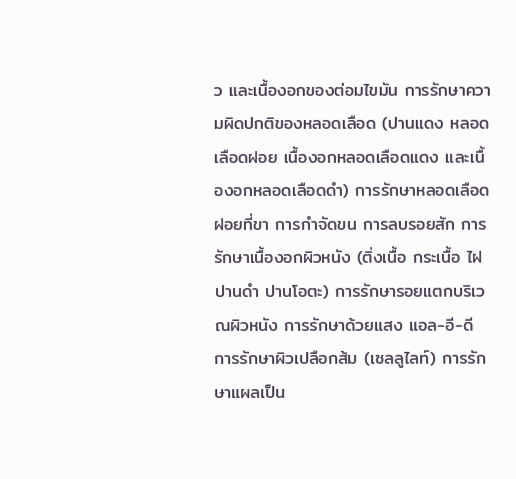ว และเนื้องอกของต่อมไขมัน การรักษาความผิดปกติของหลอดเลือด (ปานแดง หลอดเลือดฝอย เนื้องอกหลอดเลือดแดง และเนื้องอกหลอดเลือดดำ) การรักษาหลอดเลือดฝอยที่ขา การกำจัดขน การลบรอยสัก การรักษาเนื้องอกผิวหนัง (ติ่งเนื้อ กระเนื้อ ไฝ ปานดำ ปานโอตะ) การรักษารอยแตกบริเวณผิวหนัง การรักษาด้วยแสง แอล-อี-ดี การรักษาผิวเปลือกส้ม (เซลลูไลท์) การรักษาแผลเป็น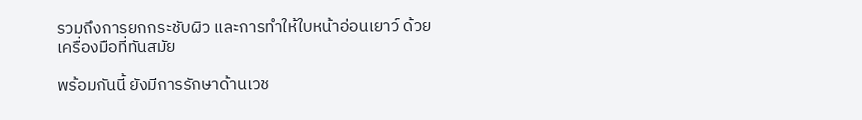รวมถึงการยกกระชับผิว และการทำให้ใบหน้าอ่อนเยาว์ ด้วยเครื่องมือที่ทันสมัย

พร้อมกันนี้ ยังมีการรักษาด้านเวช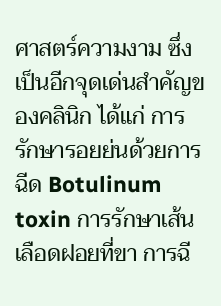ศาสตร์ความงาม ซึ่งเป็นอีกจุดเด่นสำคัญของคลินิก ได้แก่ การรักษารอยย่นด้วยการฉีด Botulinum toxin การรักษาเส้นเลือดฝอยที่ขา การฉี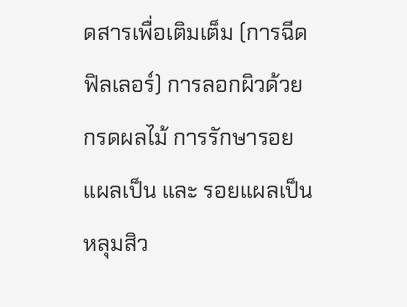ดสารเพื่อเติมเต็ม (การฉีดฟิลเลอร์) การลอกผิวด้วยกรดผลไม้ การรักษารอยแผลเป็น และ รอยแผลเป็นหลุมสิว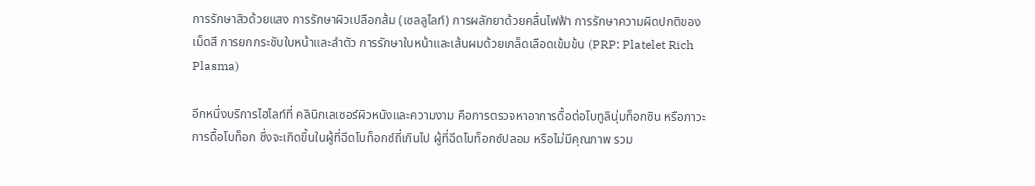การรักษาสิวด้วยแสง การรักษาผิวเปลือกส้ม (เซลลูไลท์) การผลักยาด้วยคลื่นไฟฟ้า การรักษาความผิดปกติของเม็ดสี การยกกระชับใบหน้าและลำตัว การรักษาใบหน้าและเส้นผมด้วยเกล็ดเลือดเข้มข้น (PRP: Platelet Rich Plasma)

อีกหนึ่งบริการไฮไลท์ที่ คลินิกเลเซอร์ผิวหนังและความงาม คือการตรวจหาอาการดื้อต่อโบทูลินุ่มท็อกซิน หรือภาวะการดื้อโบท็อก ซึ่งจะเกิดขึ้นในผู้ที่ฉีดโบท็อกซ์ถี่เกินไป ผู้ที่ฉีดโบท็อกซ์ปลอม หรือไม่มีคุณภาพ รวม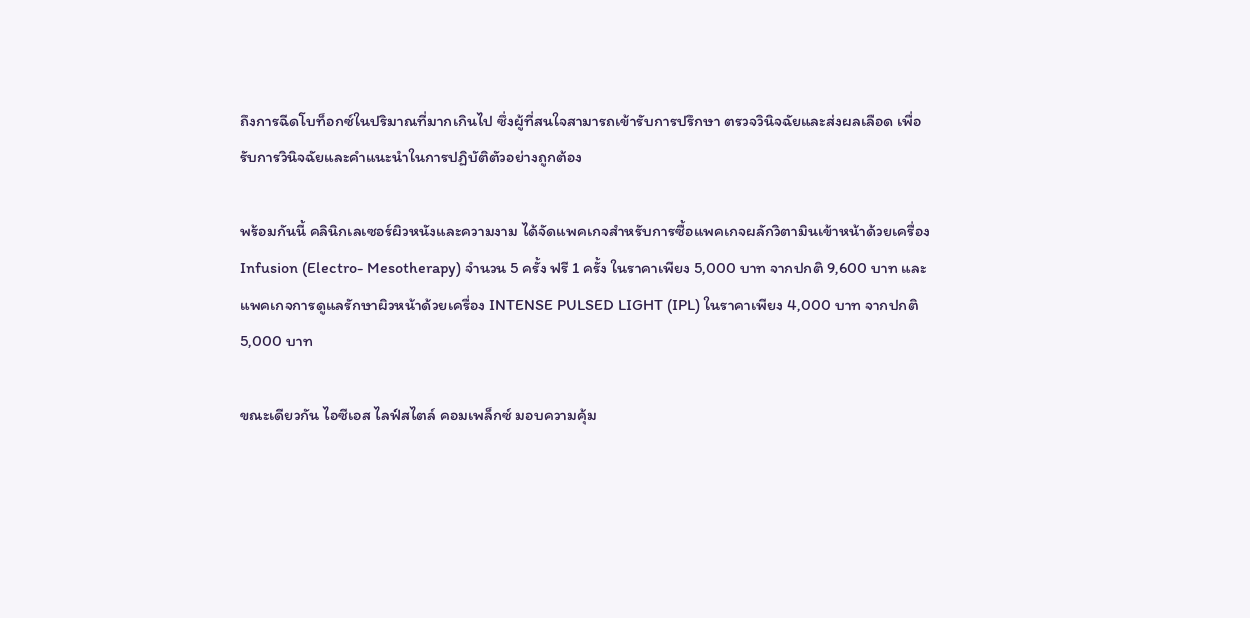ถึงการฉีดโบท็อกซ์ในปริมาณที่มากเกินไป ซึ่งผู้ที่สนใจสามารถเข้ารับการปรึกษา ตรวจวินิจฉัยและส่งผลเลือด เพื่อรับการวินิจฉัยและคำแนะนำในการปฏิบัติตัวอย่างถูกต้อง

พร้อมกันนี้ คลินิกเลเซอร์ผิวหนังและความงาม ได้จัดแพคเกจสำหรับการซื้อแพคเกจผลักวิตามินเข้าหน้าด้วยเครื่อง Infusion (Electro- Mesotherapy) จำนวน 5 ครั้ง ฟรี 1 ครั้ง ในราคาเพียง 5,000 บาท จากปกติ 9,600 บาท และแพคเกจการดูแลรักษาผิวหน้าด้วยเครื่อง INTENSE PULSED LIGHT (IPL) ในราคาเพียง 4,000 บาท จากปกติ 5,000 บาท

ขณะเดียวกัน ไอซีเอส ไลฟ์สไตล์ คอมเพล็กซ์ มอบความคุ้ม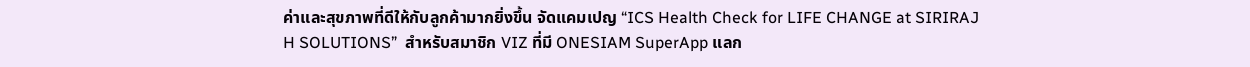ค่าและสุขภาพที่ดีให้กับลูกค้ามากยิ่งขึ้น จัดแคมเปญ “ICS Health Check for LIFE CHANGE at SIRIRAJ H SOLUTIONS”  สำหรับสมาชิก VIZ ที่มี ONESIAM SuperApp แลก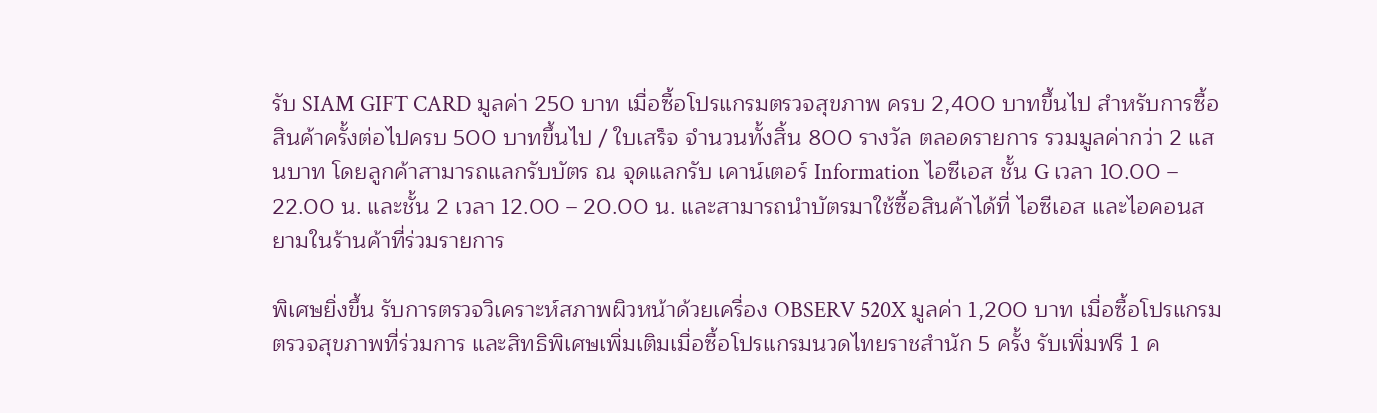รับ SIAM GIFT CARD มูลค่า 250 บาท เมื่อซื้อโปรแกรมตรวจสุขภาพ ครบ 2,400 บาทขึ้นไป สำหรับการซื้อสินค้าครั้งต่อไปครบ 500 บาทขึ้นไป / ใบเสร็จ จำนวนทั้งสิ้น 800 รางวัล ตลอดรายการ รวมมูลค่ากว่า 2 แสนบาท โดยลูกค้าสามารถแลกรับบัตร ณ จุดแลกรับ เคาน์เตอร์ Information ไอซีเอส ชั้น G เวลา 10.00 – 22.00 น. และชั้น 2 เวลา 12.00 – 20.00 น. และสามารถนำบัตรมาใช้ซื้อสินค้าได้ที่ ไอซีเอส และไอคอนสยามในร้านค้าที่ร่วมรายการ

พิเศษยิ่งขึ้น รับการตรวจวิเคราะห์สภาพผิวหน้าด้วยเครื่อง OBSERV 520X มูลค่า 1,200 บาท เมื่อซื้อโปรแกรมตรวจสุขภาพที่ร่วมการ และสิทธิพิเศษเพิ่มเติมเมื่อซื้อโปรแกรมนวดไทยราชสำนัก 5 ครั้ง รับเพิ่มฟรี 1 ค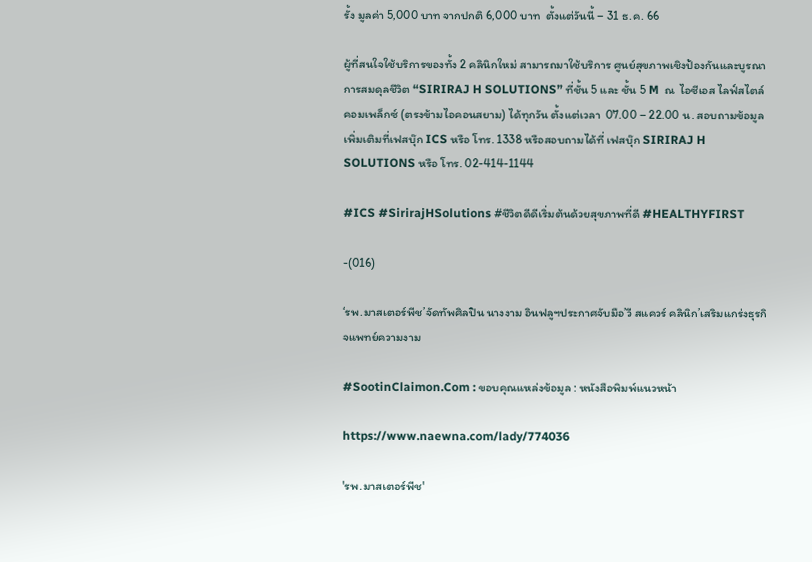รั้ง มูลค่า 5,000 บาท จากปกติ 6,000 บาท  ตั้งแต่วันนี้ – 31 ธ.ค. 66

ผู้ที่สนใจใช้บริการของทั้ง 2 คลินิกใหม่ สามารถมาใช้บริการ ศูนย์สุขภาพเชิงป้องกันและบูรณาการสมดุลชีวิต “SIRIRAJ H SOLUTIONS” ที่ชั้น 5 และ ชั้น 5 M  ณ  ไอซีเอส ไลฟ์สไตล์ คอมเพล็กซ์ (ตรงข้ามไอคอนสยาม) ได้ทุกวัน ตั้งแต่เวลา  07.00 – 22.00 น. สอบถามข้อมูลเพิ่มเติมที่เฟสบุ๊ก ICS หรือ โทร. 1338 หรือสอบถามได้ที่ เฟสบุ๊ก SIRIRAJ H SOLUTIONS หรือ โทร. 02-414-1144

#ICS #SirirajHSolutions #ชีวิตดีดีเริ่มต้นด้วยสุขภาพที่ดี #HEALTHYFIRST

-(016)

‘รพ.มาสเตอร์พีช’จัดทัพศิลปิน นางงาม อินฟลูฯประกาศจับมือ’วี สแควร์ คลินิก’เสริมแกร่งธุรกิจแพทย์ความงาม

#SootinClaimon.Com : ขอบคุณแหล่งข้อมูล : หนังสือพิมพ์แนวหน้า

https://www.naewna.com/lady/774036

'รพ.มาสเตอร์พีช'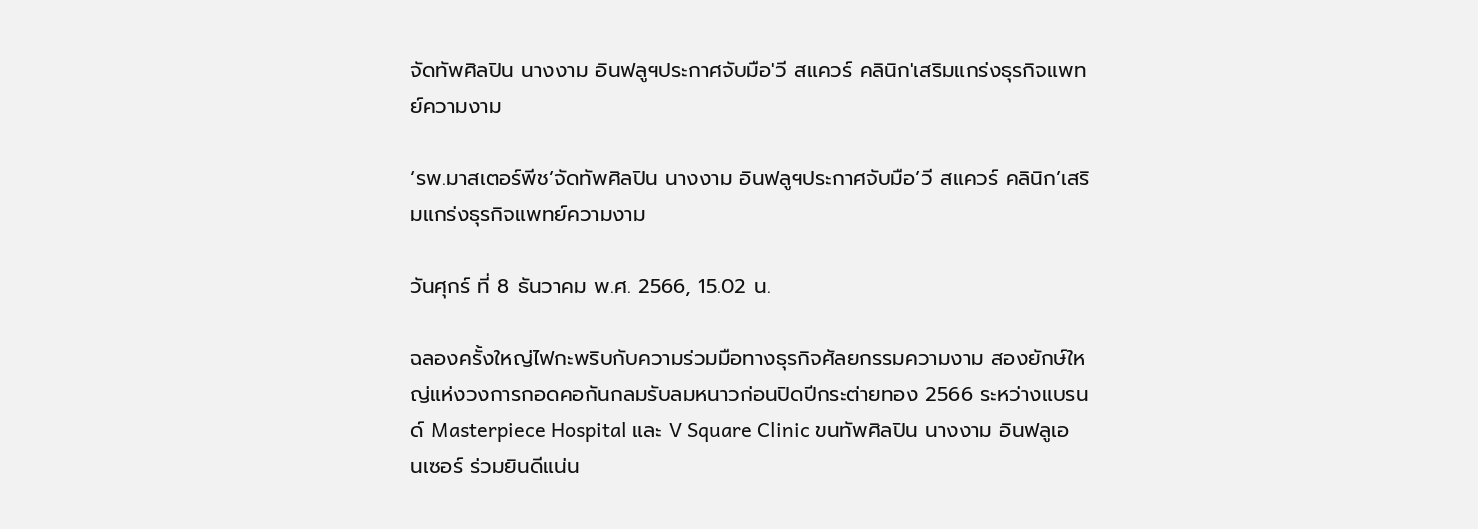จัดทัพศิลปิน นางงาม อินฟลูฯประกาศจับมือ'วี สแควร์ คลินิก'เสริมแกร่งธุรกิจแพทย์ความงาม

‘รพ.มาสเตอร์พีช’จัดทัพศิลปิน นางงาม อินฟลูฯประกาศจับมือ’วี สแควร์ คลินิก’เสริมแกร่งธุรกิจแพทย์ความงาม

วันศุกร์ ที่ 8 ธันวาคม พ.ศ. 2566, 15.02 น.

ฉลองครั้งใหญ่ไฟกะพริบกับความร่วมมือทางธุรกิจศัลยกรรมความงาม สองยักษ์ใหญ่แห่งวงการกอดคอกันกลมรับลมหนาวก่อนปิดปีกระต่ายทอง 2566 ระหว่างแบรนด์ Masterpiece Hospital และ V Square Clinic ขนทัพศิลปิน นางงาม อินฟลูเอนเซอร์ ร่วมยินดีแน่น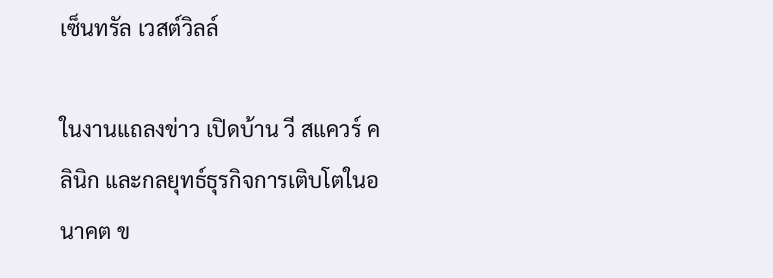เซ็นทรัล เวสต์วิลล์

ในงานแถลงข่าว เปิดบ้าน วี สแควร์ คลินิก และกลยุทธ์ธุรกิจการเติบโตในอนาคต ข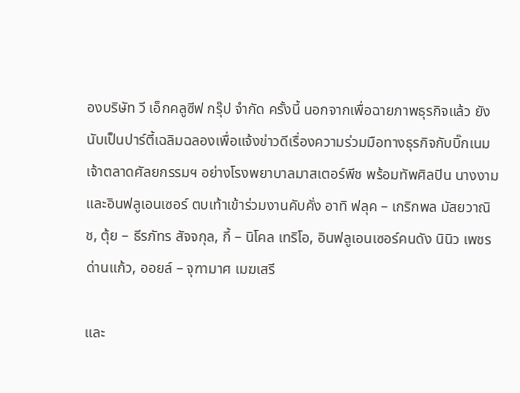องบริษัท วี เอ็กคลูซีฟ กรุ๊ป จำกัด ครั้งนี้ นอกจากเพื่อฉายภาพธุรกิจแล้ว ยังนับเป็นปาร์ตี้เฉลิมฉลองเพื่อแจ้งข่าวดีเรื่องความร่วมมือทางธุรกิจกับบิ๊กเนมเจ้าตลาดศัลยกรรมฯ อย่างโรงพยาบาลมาสเตอร์พีช พร้อมทัพศิลปิน นางงาม และอินฟลูเอนเซอร์ ตบเท้าเข้าร่วมงานคับคั่ง อาทิ ฟลุค – เกริกพล มัสยวาณิช, ตุ้ย – ธีรภัทร สัจจกุล, กี้ – นิโคล เทริโอ, อินฟลูเอนเซอร์คนดัง นินิว เพชรด่านแก้ว, ออยล์ – จุฑามาศ เมฆเสรี

และ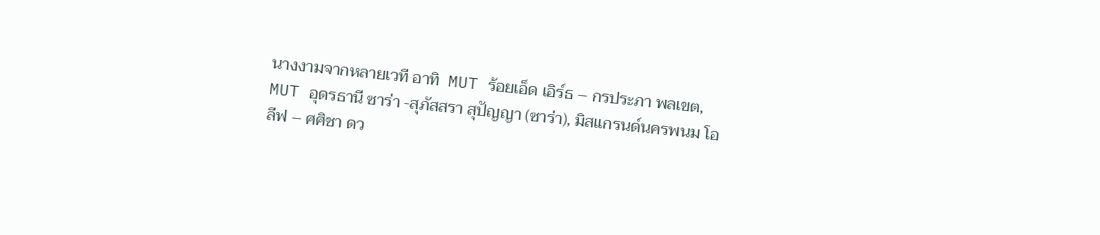นางงามจากหลายเวที อาทิ  MUT ร้อยเอ็ด เอิร์ธ – กรประภา พลเขต, MUT อุดรธานี ซาร่า -สุภัสสรา สุปัญญา (ซาร่า), มิสแกรนด์นครพนม โอลีฟ – ศศิชา ดว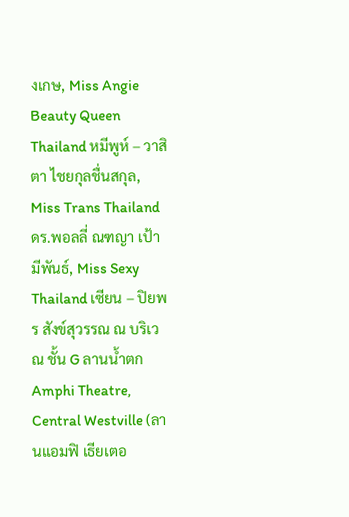งเกษ, Miss Angie Beauty Queen Thailand หมีพูห์ – วาสิตา ไชยกุลชื่นสกุล, Miss Trans Thailand ดร.พอลลี่ ณฑญา เป้ามีพันธ์, Miss Sexy Thailand เซียน – ปิยพร สังข์สุวรรณ ณ บริเวณ ชั้น G ลานน้ำตก Amphi Theatre, Central Westville (ลานแอมฟิ เธียเตอ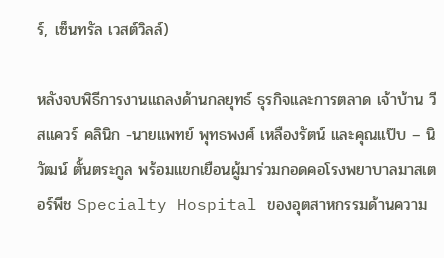ร์, เซ็นทรัล เวสต์วิลล์)

หลังจบพิธีการงานแถลงด้านกลยุทธ์ ธุรกิจและการตลาด เจ้าบ้าน วี สแควร์ คลินิก -นายแพทย์ พุทธพงศ์ เหลืองรัตน์ และคุณแป๊บ – นิวัฒน์ ตั้นตระกูล พร้อมแขกเยือนผู้มาร่วมกอดคอโรงพยาบาลมาสเตอร์พีช Specialty Hospital ของอุตสาหกรรมด้านความ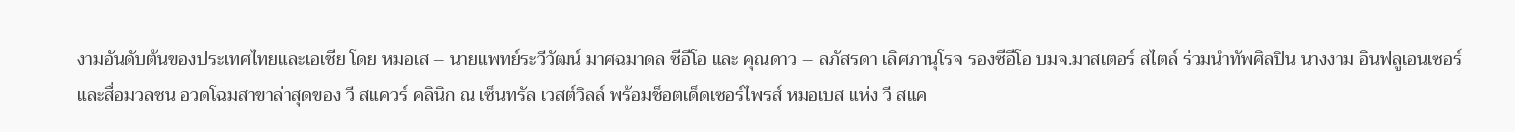งามอันดับต้นของประเทศไทยและเอเชีย โดย หมอเส – นายแพทย์ระวีวัฒน์ มาศฉมาดล ซีอีโอ และ คุณดาว – ลภัสรดา เลิศภานุโรจ รองซีอีโอ บมจ.มาสเตอร์ สไตล์ ร่วมนำทัพศิลปิน นางงาม อินฟลูเอนเซอร์ และสื่อมวลชน อวดโฉมสาขาล่าสุดของ วี สแควร์ คลินิก ณ เซ็นทรัล เวสต์วิลล์ พร้อมช็อตเด็ดเซอร์ไพรส์ หมอเบส แห่ง วี สแค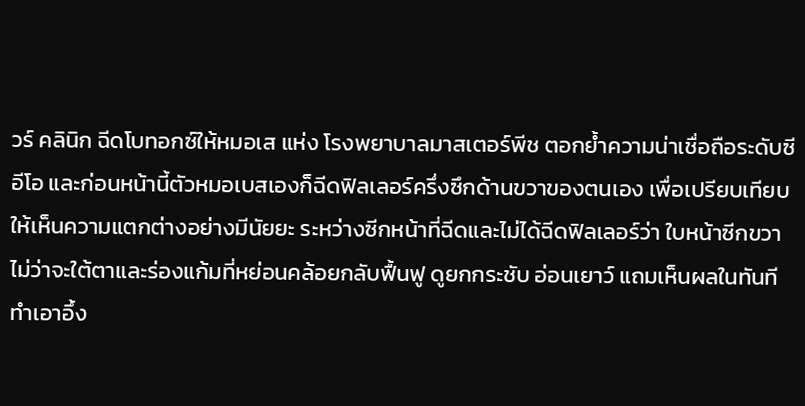วร์ คลินิก ฉีดโบทอกซ์ให้หมอเส แห่ง โรงพยาบาลมาสเตอร์พีช ตอกย้ำความน่าเชื่อถือระดับซีอีโอ และก่อนหน้านี้ตัวหมอเบสเองก็ฉีดฟิลเลอร์ครึ่งซึกด้านขวาของตนเอง เพื่อเปรียบเทียบให้เห็นความแตกต่างอย่างมีนัยยะ ระหว่างซีกหน้าที่ฉีดและไม่ได้ฉีดฟิลเลอร์ว่า ใบหน้าซีกขวาไม่ว่าจะใต้ตาและร่องแก้มที่หย่อนคล้อยกลับฟื้นฟู ดูยกกระชับ อ่อนเยาว์ แถมเห็นผลในทันที ทำเอาอึ้ง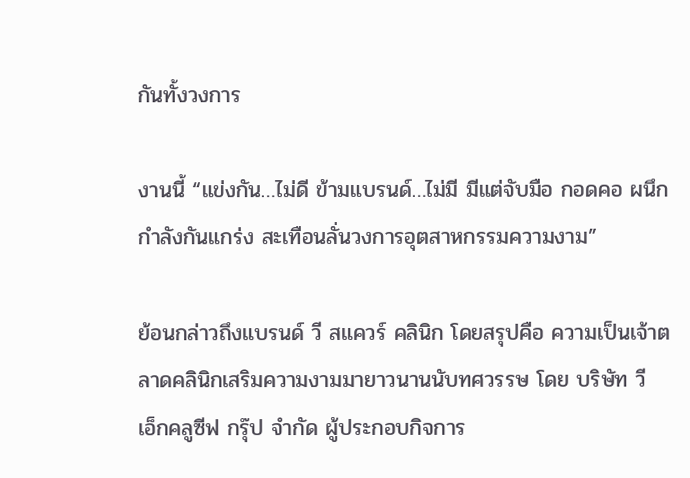กันทั้งวงการ

งานนี้ “แข่งกัน…ไม่ดี ข้ามแบรนด์…ไม่มี มีแต่จับมือ กอดคอ ผนึกกำลังกันแกร่ง สะเทือนลั่นวงการอุตสาหกรรมความงาม”

ย้อนกล่าวถึงแบรนด์ วี สแควร์ คลินิก โดยสรุปคือ ความเป็นเจ้าตลาดคลินิกเสริมความงามมายาวนานนับทศวรรษ โดย บริษัท วี เอ็กคลูซีฟ กรุ๊ป จำกัด ผู้ประกอบกิจการ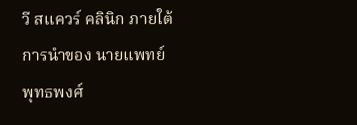วี สแควร์ คลินิก ภายใต้การนำของ นายแพทย์ พุทธพงศ์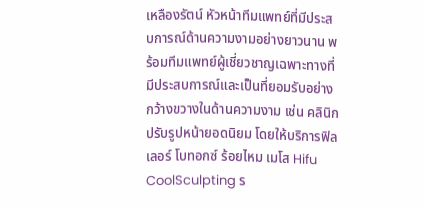เหลืองรัตน์ หัวหน้าทีมแพทย์ที่มีประสบการณ์ด้านความงามอย่างยาวนาน พร้อมทีมแพทย์ผู้เชี่ยวชาญเฉพาะทางที่มีประสบการณ์และเป็นที่ยอมรับอย่างกว้างขวางในด้านความงาม เช่น คลินิกปรับรูปหน้ายอดนิยม โดยให้บริการฟิลเลอร์ โบทอกซ์ ร้อยไหม เมโส Hifu CoolSculpting ร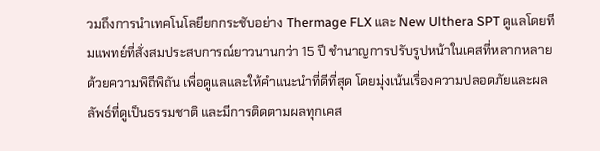วมถึงการนำเทคโนโลยียกกระชับอย่าง Thermage FLX และ New Ulthera SPT ดูแลโดยทีมแพทย์ที่สั่งสมประสบการณ์ยาวนานกว่า 15 ปี ชำนาญการปรับรูปหน้าในเคสที่หลากหลายด้วยความพิถีพิถัน เพื่อดูแลและให้คำแนะนำที่ดีที่สุด โดยมุ่งเน้นเรื่องความปลอดภัยและผลลัพธ์ที่ดูเป็นธรรมชาติ และมีการติดตามผลทุกเคส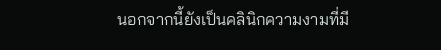นอกจากนี้ยังเป็นคลินิกความงามที่มี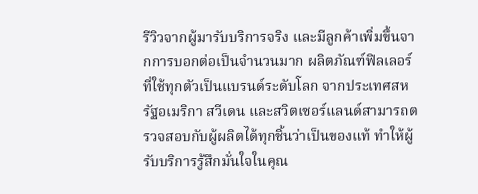รีวิวจากผู้มารับบริการจริง และมีลูกค้าเพิ่มขึ้นจากการบอกต่อเป็นจำนวนมาก ผลิตภัณฑ์ฟิลเลอร์ที่ใช้ทุกตัวเป็นแบรนด์ระดับโลก จากประเทศสหรัฐอเมริกา สวีเดน และสวิตเซอร์แลนด์สามารถตรวจสอบกับผู้ผลิตได้ทุกชิ้นว่าเป็นของแท้ ทำให้ผู้รับบริการรู้สึกมั่นใจในคุณ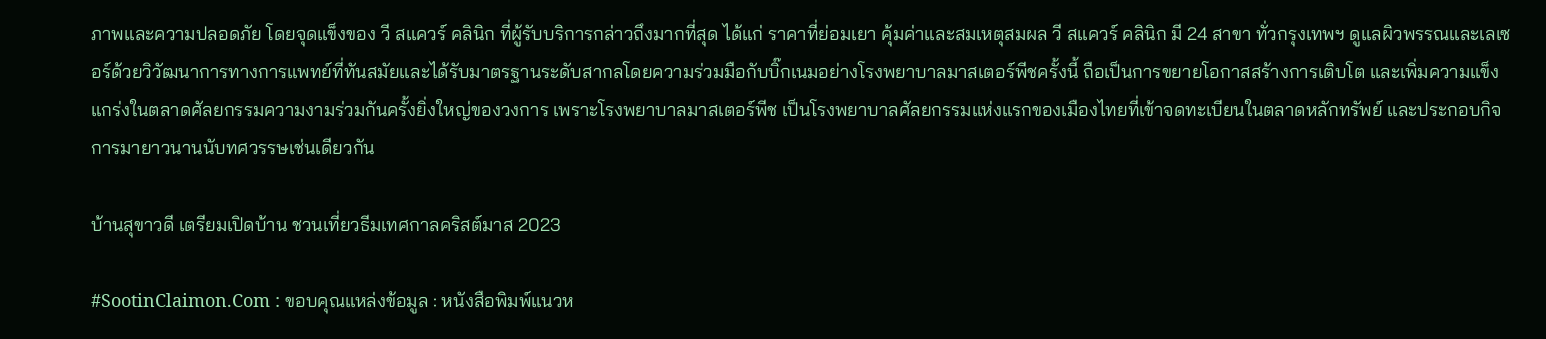ภาพและความปลอดภัย โดยจุดแข็งของ วี สแควร์ คลินิก ที่ผู้รับบริการกล่าวถึงมากที่สุด ได้แก่ ราคาที่ย่อมเยา คุ้มค่าและสมเหตุสมผล วี สแควร์ คลินิก มี 24 สาขา ทั่วกรุงเทพฯ ดูแลผิวพรรณและเลเซอร์ด้วยวิวัฒนาการทางการแพทย์ที่ทันสมัยและได้รับมาตรฐานระดับสากลโดยความร่วมมือกับบิ๊กเนมอย่างโรงพยาบาลมาสเตอร์พีชครั้งนี้ ถือเป็นการขยายโอกาสสร้างการเติบโต และเพิ่มความแข็งแกร่งในตลาดศัลยกรรมความงามร่วมกันครั้งยิ่งใหญ่ของวงการ เพราะโรงพยาบาลมาสเตอร์พีช เป็นโรงพยาบาลศัลยกรรมแห่งแรกของเมืองไทยที่เข้าจดทะเบียนในตลาดหลักทรัพย์ และประกอบกิจการมายาวนานนับทศวรรษเช่นเดียวกัน

บ้านสุขาวดี เตรียมเปิดบ้าน ชวนเที่ยวธีมเทศกาลคริสต์มาส 2023

#SootinClaimon.Com : ขอบคุณแหล่งข้อมูล : หนังสือพิมพ์แนวห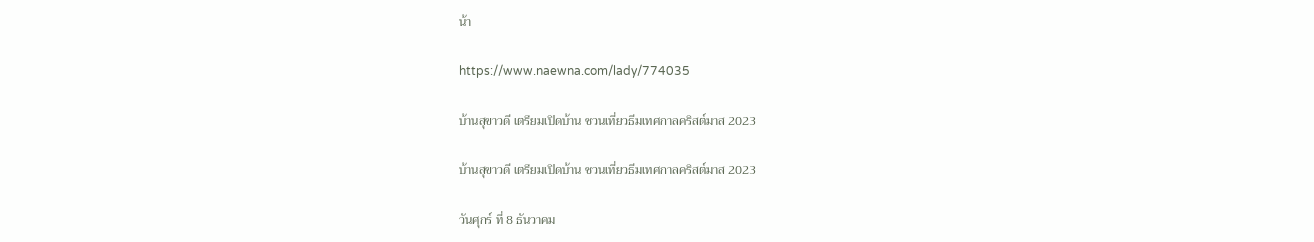น้า

https://www.naewna.com/lady/774035

บ้านสุขาวดี เตรียมเปิดบ้าน ชวนเที่ยวธีมเทศกาลคริสต์มาส 2023

บ้านสุขาวดี เตรียมเปิดบ้าน ชวนเที่ยวธีมเทศกาลคริสต์มาส 2023

วันศุกร์ ที่ 8 ธันวาคม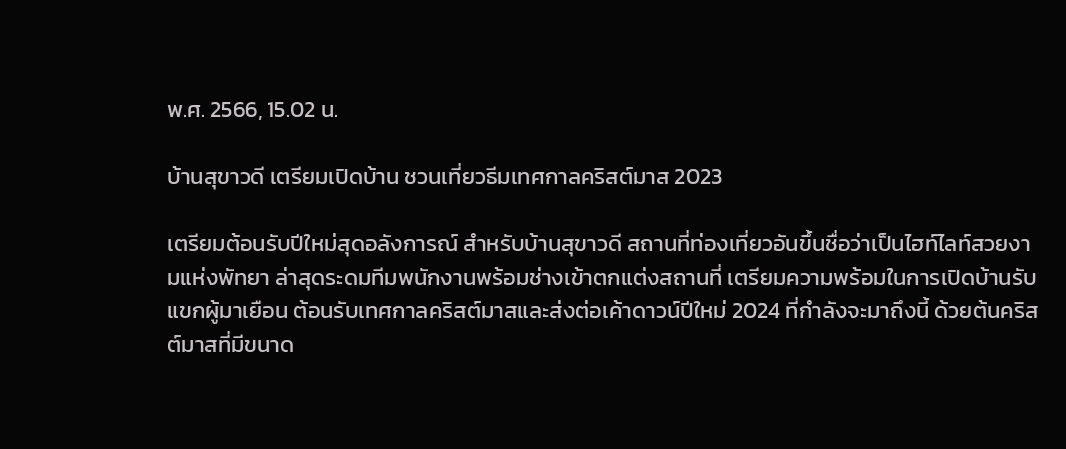พ.ศ. 2566, 15.02 น.

บ้านสุขาวดี เตรียมเปิดบ้าน ชวนเที่ยวธีมเทศกาลคริสต์มาส 2023

เตรียมต้อนรับปีใหม่สุดอลังการณ์ สำหรับบ้านสุขาวดี สถานที่ท่องเที่ยวอันขึ้นชื่อว่าเป็นไฮท์ไลท์สวยงามแห่งพัทยา ล่าสุดระดมทีมพนักงานพร้อมช่างเข้าตกแต่งสถานที่ เตรียมความพร้อมในการเปิดบ้านรับแขกผู้มาเยือน ต้อนรับเทศกาลคริสต์มาสและส่งต่อเค้าดาวน์ปีใหม่ 2024 ที่กำลังจะมาถึงนี้ ด้วยต้นคริสต์มาสที่มีขนาด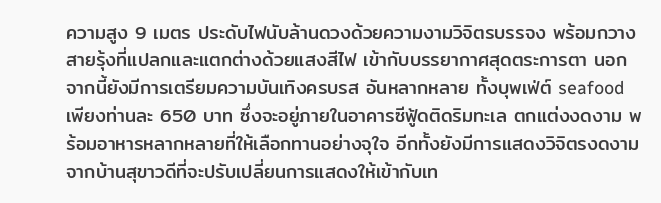ความสูง 9 เมตร ประดับไฟนับล้านดวงด้วยความงามวิจิตรบรรจง พร้อมกวางสายรุ้งที่แปลกและแตกต่างด้วยแสงสีไฟ เข้ากับบรรยากาศสุดตระการตา นอกจากนี้ยังมีการเตรียมความบันเทิงครบรส อันหลากหลาย ทั้งบุพเฟ่ต์ seafood เพียงท่านละ 650 บาท ซึ่งจะอยู่ภายในอาคารซีฟู้ดติดริมทะเล ตกแต่งงดงาม พร้อมอาหารหลากหลายที่ให้เลือกทานอย่างจุใจ อีกทั้งยังมีการแสดงวิจิตรงดงามจากบ้านสุขาวดีที่จะปรับเปลี่ยนการแสดงให้เข้ากับเท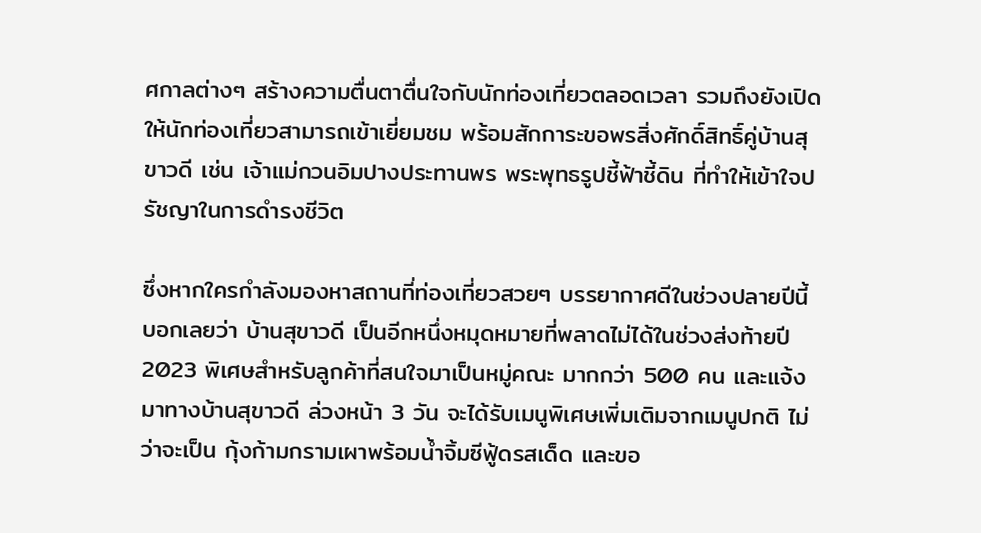ศกาลต่างๆ สร้างความตื่นตาตื่นใจกับนักท่องเที่ยวตลอดเวลา รวมถึงยังเปิดให้นักท่องเที่ยวสามารถเข้าเยี่ยมชม พร้อมสักการะขอพรสิ่งศักดิ์สิทธิ์คู่บ้านสุขาวดี เช่น เจ้าแม่กวนอิมปางประทานพร พระพุทธรูปชี้ฟ้าชี้ดิน ที่ทำให้เข้าใจปรัชญาในการดำรงชีวิต

ซึ่งหากใครกำลังมองหาสถานที่ท่องเที่ยวสวยๆ บรรยากาศดีในช่วงปลายปีนี้ บอกเลยว่า บ้านสุขาวดี เป็นอีกหนึ่งหมุดหมายที่พลาดไม่ได้ในช่วงส่งท้ายปี 2023 พิเศษสำหรับลูกค้าที่สนใจมาเป็นหมู่คณะ มากกว่า 500 คน และแจ้งมาทางบ้านสุขาวดี ล่วงหน้า 3 วัน จะได้รับเมนูพิเศษเพิ่มเติมจากเมนูปกติ ไม่ว่าจะเป็น กุ้งก้ามกรามเผาพร้อมน้ำจิ้มซีฟู้ดรสเด็ด และขอ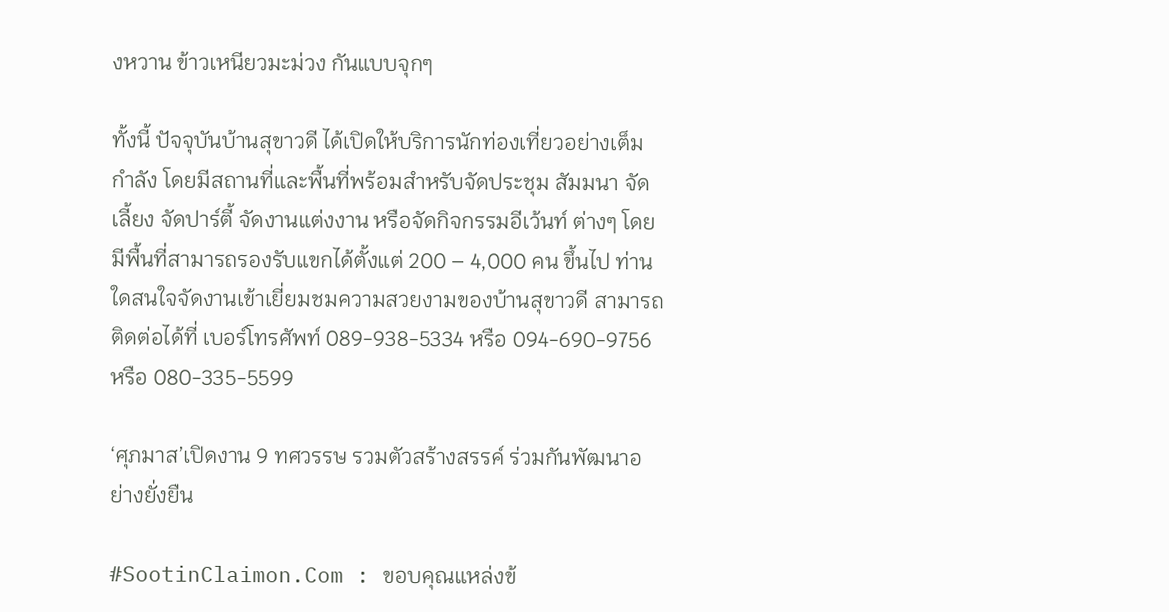งหวาน ข้าวเหนียวมะม่วง กันแบบจุกๆ

ทั้งนี้ ปัจจุบันบ้านสุขาวดี ได้เปิดให้บริการนักท่องเที่ยวอย่างเต็มกำลัง โดยมีสถานที่และพื้นที่พร้อมสำหรับจัดประชุม สัมมนา จัดเลี้ยง จัดปาร์ตี้ จัดงานแต่งงาน หรือจัดกิจกรรมอีเว้นท์ ต่างๆ โดยมีพื้นที่สามารถรองรับแขกได้ตั้งแต่ 200 – 4,000 คน ขึ้นไป ท่านใดสนใจจัดงานเข้าเยี่ยมชมความสวยงามของบ้านสุขาวดี สามารถติดต่อได้ที่ เบอร์โทรศัพท์ 089-938-5334 หรือ 094-690-9756 หรือ 080-335-5599

‘ศุภมาส’เปิดงาน 9 ทศวรรษ รวมตัวสร้างสรรค์ ร่วมกันพัฒนาอย่างยั่งยืน

#SootinClaimon.Com : ขอบคุณแหล่งข้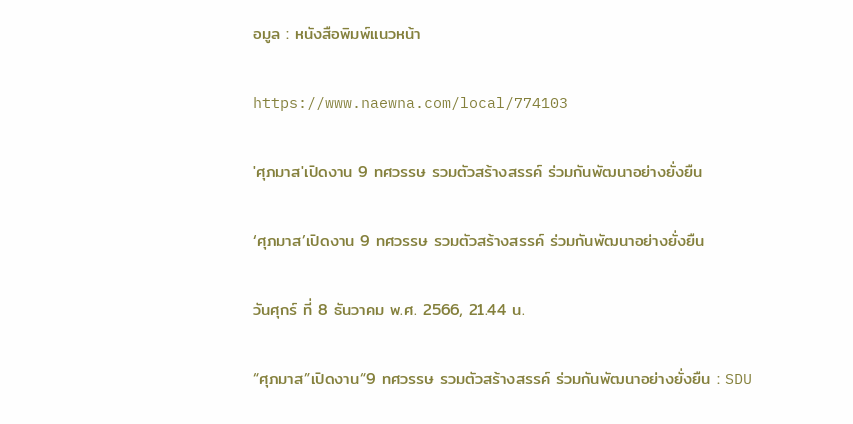อมูล : หนังสือพิมพ์แนวหน้า

https://www.naewna.com/local/774103

'ศุภมาส'เปิดงาน 9 ทศวรรษ รวมตัวสร้างสรรค์ ร่วมกันพัฒนาอย่างยั่งยืน

‘ศุภมาส’เปิดงาน 9 ทศวรรษ รวมตัวสร้างสรรค์ ร่วมกันพัฒนาอย่างยั่งยืน

วันศุกร์ ที่ 8 ธันวาคม พ.ศ. 2566, 21.44 น.

“ศุภมาส”เปิดงาน“9 ทศวรรษ รวมตัวสร้างสรรค์ ร่วมกันพัฒนาอย่างยั่งยืน : SDU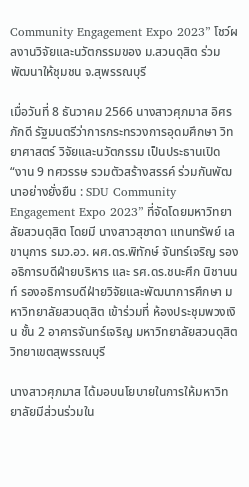Community Engagement Expo 2023” โชว์ผลงานวิจัยและนวัตกรรมของ ม.สวนดุสิต ร่วมพัฒนาให้ชุมชน จ.สุพรรณบุรี

เมื่อวันที่ 8 ธันวาคม 2566 นางสาวศุภมาส อิศรภักดี รัฐมนตรีว่าการกระทรวงการอุดมศึกษา วิทยาศาสตร์ วิจัยและนวัตกรรม เป็นประธานเปิด “งาน 9 ทศวรรษ รวมตัวสร้างสรรค์ ร่วมกันพัฒนาอย่างยั่งยืน : SDU Community Engagement Expo 2023” ที่จัดโดยมหาวิทยาลัยสวนดุสิต โดยมี นางสาวสุชาดา แทนทรัพย์ เลขานุการ รมว.อว. ผศ.ดร.พิทักษ์ จันทร์เจริญ รองอธิการบดีฝ่ายบริหาร และ รศ.ดร.ชนะศึก นิชานนท์ รองอธิการบดีฝ่ายวิจัยและพัฒนาการศึกษา มหาวิทยาลัยสวนดุสิต เข้าร่วมที่ ห้องประชุมพวงเงิน ชั้น 2 อาคารจันทร์เจริญ มหาวิทยาลัยสวนดุสิต วิทยาเขตสุพรรณบุรี

นางสาวศุภมาส ได้มอบนโยบายในการให้มหาวิทยาลัยมีส่วนร่วมใน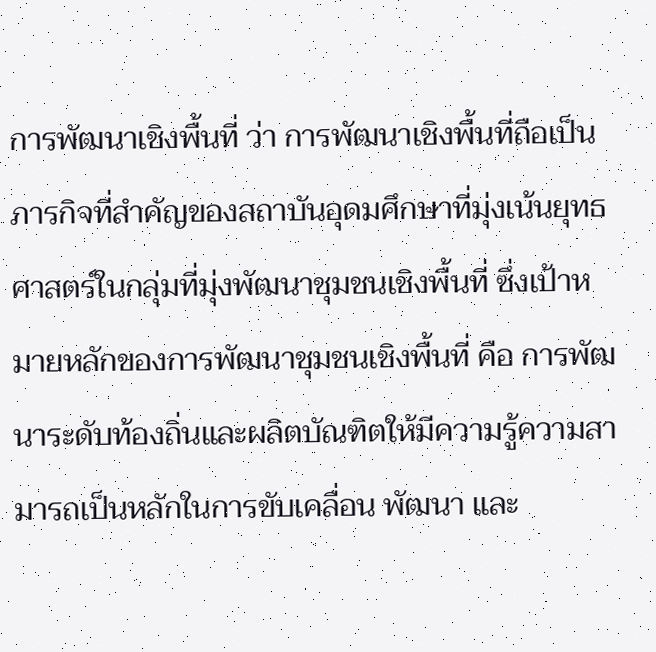การพัฒนาเชิงพื้นที่ ว่า การพัฒนาเชิงพื้นที่ถือเป็นภารกิจที่สำคัญของสถาบันอุดมศึกษาที่มุ่งเน้นยุทธศาสตร์ในกลุ่มที่มุ่งพัฒนาชุมชนเชิงพื้นที่ ซึ่งเป้าหมายหลักของการพัฒนาชุมชนเชิงพื้นที่ คือ การพัฒนาระดับท้องถิ่นและผลิตบัณฑิตให้มีความรู้ความสามารถเป็นหลักในการขับเคลื่อน พัฒนา และ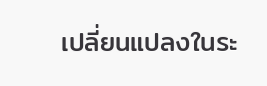เปลี่ยนแปลงในระ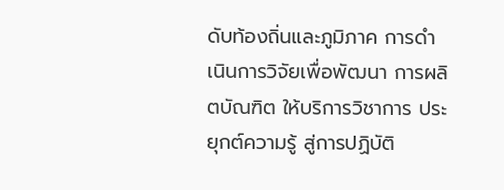ดับท้องถิ่นและภูมิภาค การดำเนินการวิจัยเพื่อพัฒนา การผลิตบัณฑิต ให้บริการวิชาการ ประยุกต์ความรู้ สู่การปฏิบัติ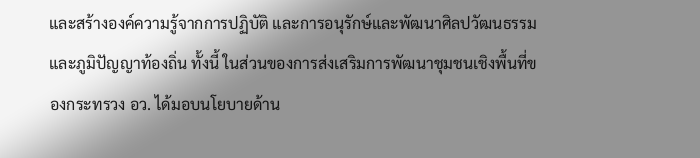และสร้างองค์ความรู้จากการปฏิบัติ และการอนุรักษ์และพัฒนาศิลปวัฒนธรรม และภูมิปัญญาท้องถิ่น ทั้งนี้ ในส่วนของการส่งเสริมการพัฒนาชุมชนเชิงพื้นที่ของกระทรวง อว. ได้มอบนโยบายด้าน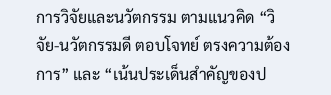การวิจัยและนวัตกรรม ตามแนวคิด “วิจัย-นวัตกรรมดี ตอบโจทย์ ตรงความต้องการ” และ “เน้นประเด็นสำคัญของป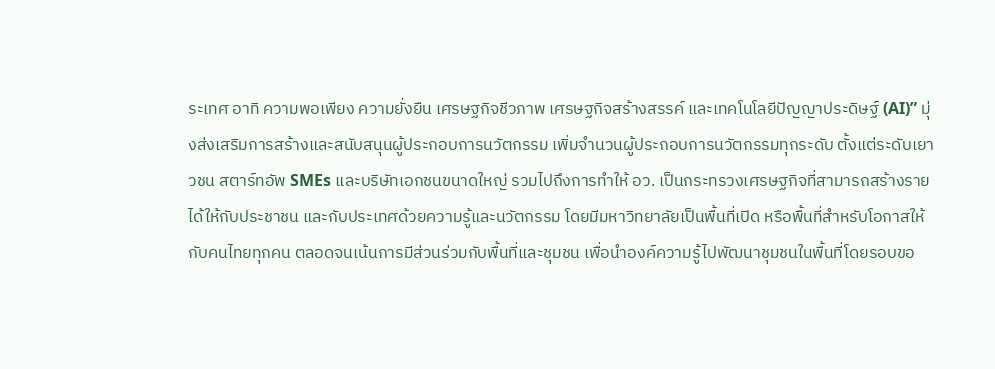ระเทศ อาทิ ความพอเพียง ความยั่งยืน เศรษฐกิจชีวภาพ เศรษฐกิจสร้างสรรค์ และเทคโนโลยีปัญญาประดิษฐ์ (AI)” มุ่งส่งเสริมการสร้างและสนับสนุนผู้ประกอบการนวัตกรรม เพิ่มจำนวนผู้ประกอบการนวัตกรรมทุกระดับ ตั้งแต่ระดับเยาวชน สตาร์ทอัพ SMEs และบริษัทเอกชนขนาดใหญ่ รวมไปถึงการทำให้ อว. เป็นกระทรวงเศรษฐกิจที่สามารถสร้างรายได้ให้กับประชาชน และกับประเทศด้วยความรู้และนวัตกรรม โดยมีมหาวิทยาลัยเป็นพื้นที่เปิด หรือพื้นที่สำหรับโอกาสให้กับคนไทยทุกคน ตลอดจนเน้นการมีส่วนร่วมกับพื้นที่และชุมชน เพื่อนำองค์ความรู้ไปพัฒนาชุมชนในพื้นที่โดยรอบขอ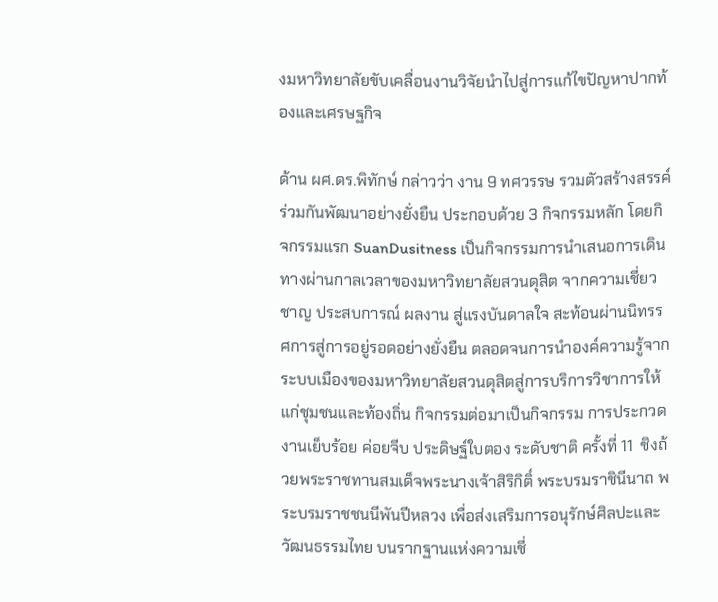งมหาวิทยาลัยขับเคลื่อนงานวิจัยนำไปสู่การแก้ไขปัญหาปากท้องและเศรษฐกิจ

ด้าน ผศ.ดร.พิทักษ์ กล่าวว่า งาน 9 ทศวรรษ รวมตัวสร้างสรรค์ ร่วมกันพัฒนาอย่างยั่งยืน ประกอบด้วย 3 กิจกรรมหลัก โดยกิจกรรมแรก SuanDusitness เป็นกิจกรรมการนำเสนอการเดินทางผ่านกาลเวลาของมหาวิทยาลัยสวนดุสิต จากความเชี่ยวชาญ ประสบการณ์ ผลงาน สู่แรงบันดาลใจ สะท้อนผ่านนิทรรศการสู่การอยู่รอดอย่างยั่งยืน ตลอดจนการนำองค์ความรู้จากระบบเมืองของมหาวิทยาลัยสวนดุสิตสู่การบริการวิชาการให้แก่ชุมชนและท้องถิ่น กิจกรรมต่อมาเป็นกิจกรรม การประกวดงานเย็บร้อย ค่อยจีบ ประดิษฐ์ใบตอง ระดับชาติ ครั้งที่ 11  ชิงถ้วยพระราชทานสมเด็จพระนางเจ้าสิริกิติ์ พระบรมราชินีนาถ พระบรมราชชนนีพันปีหลวง เพื่อส่งเสริมการอนุรักษ์ศิลปะและวัฒนธรรมไทย บนรากฐานแห่งความเชี่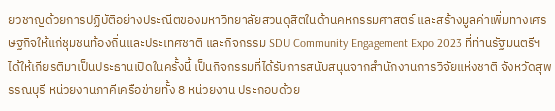ยวชาญด้วยการปฏิบัติอย่างประณีตของมหาวิทยาลัยสวนดุสิตในด้านคหกรรมศาสตร์ และสร้างมูลค่าเพิ่มทางเศรษฐกิจให้แก่ชุมชนท้องถิ่นและประเทศชาติ และกิจกรรม SDU Community Engagement Expo 2023 ที่ท่านรัฐมนตรีฯ ได้ให้เกียรติมาเป็นประธานเปิดในครั้งนี้ เป็นกิจกรรมที่ได้รับการสนับสนุนจากสำนักงานการวิจัยแห่งชาติ จังหวัดสุพรรณบุรี หน่วยงานภาคีเครือข่ายทั้ง 8 หน่วยงาน ประกอบด้วย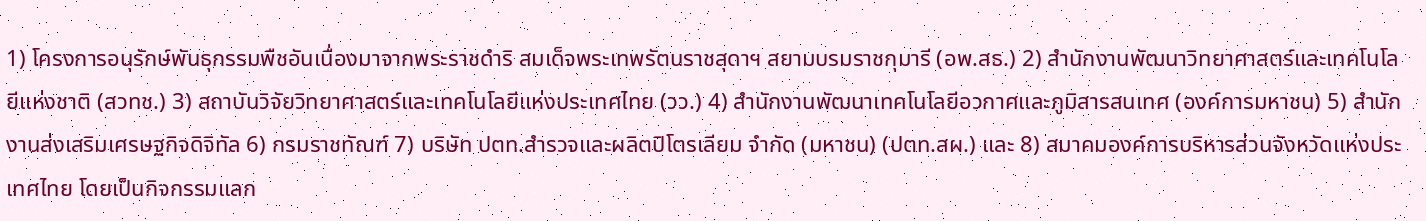1) โครงการอนุรักษ์พันธุกรรมพืชอันเนื่องมาจากพระราชดำริ สมเด็จพระเทพรัตนราชสุดาฯ สยามบรมราชกุมารี (อพ.สธ.) 2) สำนักงานพัฒนาวิทยาศาสตร์และเทคโนโลยีแห่งชาติ (สวทช.) 3) สถาบันวิจัยวิทยาศาสตร์และเทคโนโลยีแห่งประเทศไทย (วว.) 4) สำนักงานพัฒนาเทคโนโลยีอวกาศและภูมิสารสนเทศ (องค์การมหาชน) 5) สำนักงานส่งเสริมเศรษฐกิจดิจิทัล 6) กรมราชทัณฑ์ 7) บริษัท ปตท.สำรวจและผลิตปิโตรเลียม จำกัด (มหาชน) (ปตท.สผ.) และ 8) สมาคมองค์การบริหารส่วนจังหวัดแห่งประเทศไทย โดยเป็นกิจกรรมแลก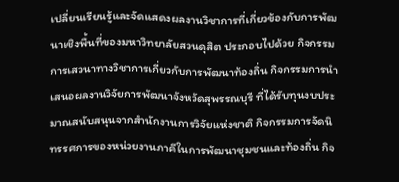เปลี่ยนเรียนรู้และจัดแสดงผลงานวิชาการที่เกี่ยวข้องกับการพัฒนาเชิงพื้นที่ของมหาวิทยาลัยสวนดุสิต ประกอบไปด้วย กิจกรรมการเสวนาทางวิชาการเกี่ยวกับการพัฒนาท้องถิ่น กิจกรรมการนำเสนอผลงานวิจัยการพัฒนาจังหวัดสุพรรณบุรี ที่ได้รับทุนงบประมาณสนับสนุนจากสำนักงานการวิจัยแห่งชาติ กิจกรรมการจัดนิทรรศการของหน่วยงานภาคีในการพัฒนาชุมชนและท้องถิ่น กิจ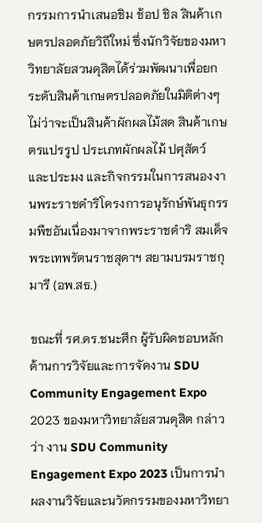กรรมการนำเสนอชิม ช้อป ชิล สินค้าเกษตรปลอดภัยวิถีใหม่ ซึ่งนักวิจัยของมหาวิทยาลัยสวนดุสิตได้ร่วมพัฒนาเพื่อยกระดับสินค้าเกษตรปลอดภัยในมิติต่างๆ ไม่ว่าจะเป็นสินค้าผักผลไม้สด สินค้าเกษตรแปรรูป ประเภทผักผลไม้ ปศุสัตว์ และประมง และกิจกรรมในการสนองงานพระราชดำริโครงการอนุรักษ์พันธุกรรมพืชอันเนื่องมาจากพระราชดำริ สมเด็จพระเทพรัตนราชสุดาฯ สยามบรมราชกุมารี (อพ.สธ.)

ขณะที่ รศ.ดร.ชนะศึก ผู้รับผิดชอบหลักด้านการวิจัยและการจัดงาน SDU Community Engagement Expo 2023 ของมหาวิทยาลัยสวนดุสิต กล่าวว่า งาน SDU Community Engagement Expo 2023 เป็นการนำผลงานวิจัยและนวัตกรรมของมหาวิทยา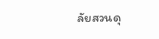ลัยสวนดุ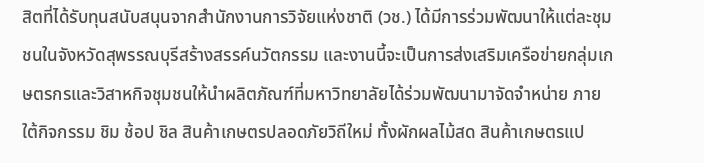สิตที่ได้รับทุนสนับสนุนจากสำนักงานการวิจัยแห่งชาติ (วช.) ได้มีการร่วมพัฒนาให้แต่ละชุมชนในจังหวัดสุพรรณบุรีสร้างสรรค์นวัตกรรม และงานนี้จะเป็นการส่งเสริมเครือข่ายกลุ่มเกษตรกรและวิสาหกิจชุมชนให้นำผลิตภัณฑ์ที่มหาวิทยาลัยได้ร่วมพัฒนามาจัดจำหน่าย ภายใต้กิจกรรม ชิม ช้อป ชิล สินค้าเกษตรปลอดภัยวิถีใหม่ ทั้งผักผลไม้สด สินค้าเกษตรแป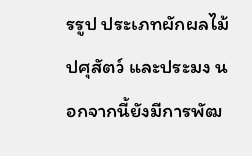รรูป ประเภทผักผลไม้ ปศุสัตว์ และประมง นอกจากนี้ยังมีการพัฒ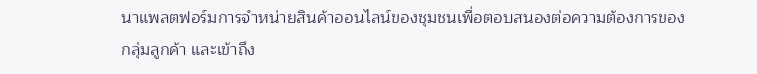นาแพลตฟอร์มการจำหน่ายสินค้าออนไลน์ของชุมชนเพื่อตอบสนองต่อความต้องการของกลุ่มลูกค้า และเข้าถึง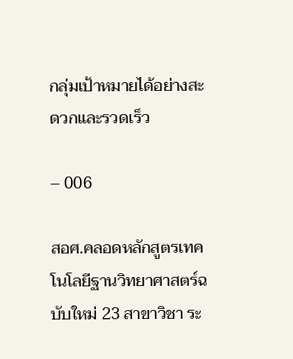กลุ่มเป้าหมายได้อย่างสะดวกและรวดเร็ว

– 006

สอศ.คลอดหลักสูตรเทคโนโลยีฐานวิทยาศาสตร์ฉบับใหม่ 23 สาขาวิชา ระ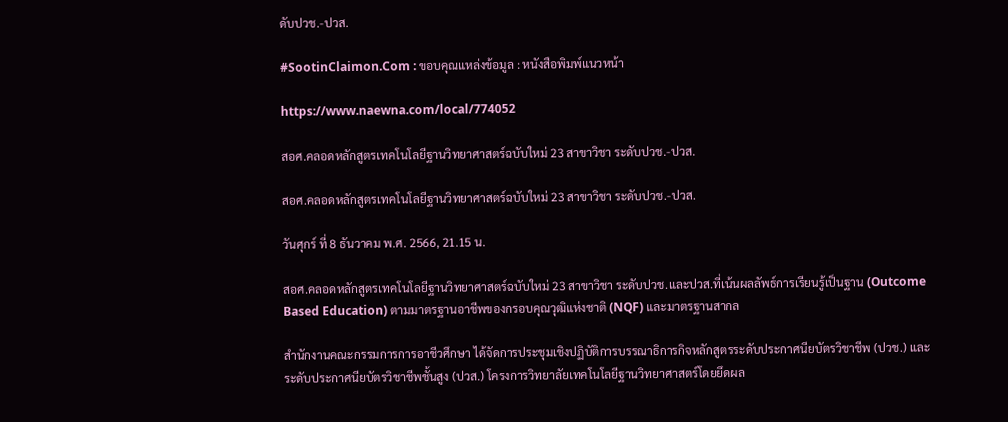ดับปวช.-ปวส.

#SootinClaimon.Com : ขอบคุณแหล่งข้อมูล : หนังสือพิมพ์แนวหน้า

https://www.naewna.com/local/774052

สอศ.คลอดหลักสูตรเทคโนโลยีฐานวิทยาศาสตร์ฉบับใหม่ 23 สาขาวิชา ระดับปวช.-ปวส.

สอศ.คลอดหลักสูตรเทคโนโลยีฐานวิทยาศาสตร์ฉบับใหม่ 23 สาขาวิชา ระดับปวช.-ปวส.

วันศุกร์ ที่ 8 ธันวาคม พ.ศ. 2566, 21.15 น.

สอศ.คลอดหลักสูตรเทคโนโลยีฐานวิทยาศาสตร์ฉบับใหม่ 23 สาขาวิชา ระดับปวช.และปวส.ที่เน้นผลลัพธ์การเรียนรู้เป็นฐาน (Outcome Based Education) ตามมาตรฐานอาชีพของกรอบคุณวุฒิแห่งชาติ (NQF) และมาตรฐานสากล

สำนักงานคณะกรรมการการอาชีวศึกษา ได้จัดการประชุมเชิงปฏิบัติการบรรณาธิการกิจหลักสูตรระดับประกาศนียบัตรวิชาชีพ (ปวช.) และระดับประกาศนียบัตรวิชาชีพชั้นสูง (ปวส.) โครงการวิทยาลัยเทคโนโลยีฐานวิทยาศาสตร์โดยยึดผล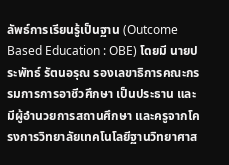ลัพธ์การเรียนรู้เป็นฐาน (Outcome Based Education : OBE) โดยมี นายประพัทธ์ รัตนอรุณ รองเลขาธิการคณะกรรมการการอาชีวศึกษา เป็นประธาน และมีผู้อำนวยการสถานศึกษา และครูจากโครงการวิทยาลัยเทคโนโลยีฐานวิทยาศาส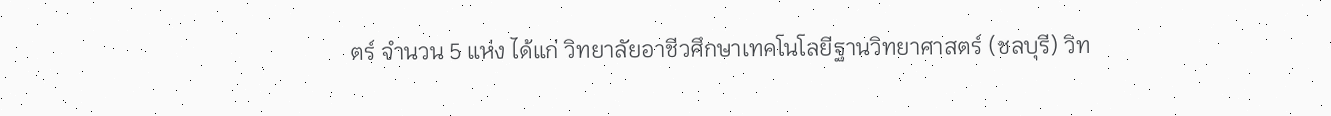ตร์ จำนวน 5 แห่ง ได้แก่ วิทยาลัยอาชีวศึกษาเทคโนโลยีฐานวิทยาศาสตร์ (ชลบุรี) วิท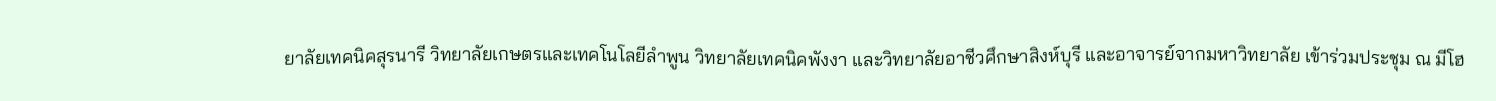ยาลัยเทคนิคสุรนารี วิทยาลัยเกษตรและเทคโนโลยีลำพูน วิทยาลัยเทคนิคพังงา และวิทยาลัยอาชีวศึกษาสิงห์บุรี และอาจารย์จากมหาวิทยาลัย เข้าร่วมประชุม ณ มีโฮ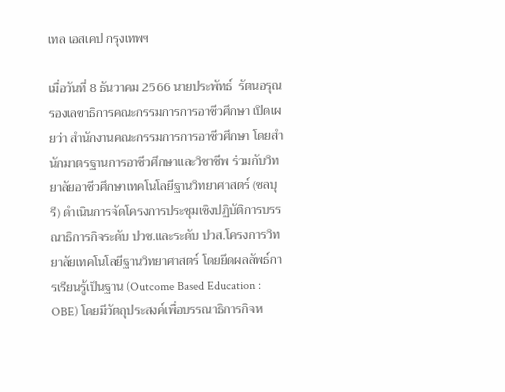เทล เอสเคป กรุงเทพฯ

เมื่อวันที่ 8 ธันวาคม 2566 นายประพัทธ์  รัตนอรุณ รองเลขาธิการคณะกรรมการการอาชีวศึกษา เปิดเผยว่า สำนักงานคณะกรรมการการอาชีวศึกษา โดยสำนักมาตรฐานการอาชีวศึกษาและวิชาชีพ ร่วมกับวิทยาลัยอาชีวศึกษาเทคโนโลยีฐานวิทยาศาสตร์ (ชลบุรี) ดำเนินการจัดโครงการประชุมเชิงปฏิบัติการบรรณาธิการกิจระดับ ปวช.และระดับ ปวส.โครงการวิทยาลัยเทคโนโลยีฐานวิทยาศาสตร์ โดยยึดผลลัพธ์การเรียนรู้เป็นฐาน (Outcome Based Education : OBE) โดยมีวัตถุประสงค์เพื่อบรรณาธิการกิจห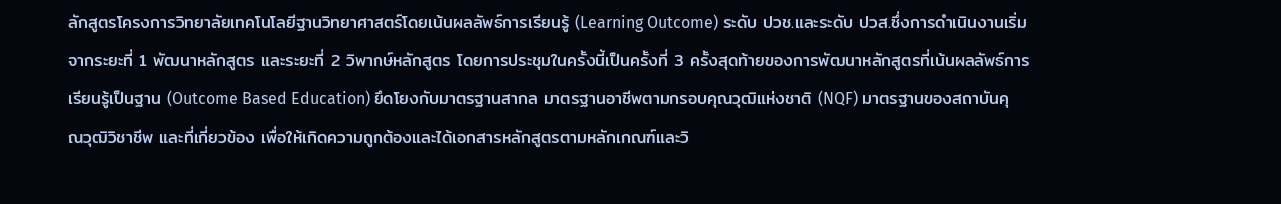ลักสูตรโครงการวิทยาลัยเทคโนโลยีฐานวิทยาศาสตร์โดยเน้นผลลัพธ์การเรียนรู้ (Learning Outcome) ระดับ ปวช.และระดับ ปวส.ซึ่งการดำเนินงานเริ่มจากระยะที่ 1 พัฒนาหลักสูตร และระยะที่ 2 วิพากษ์หลักสูตร โดยการประชุมในครั้งนี้เป็นครั้งที่ 3 ครั้งสุดท้ายของการพัฒนาหลักสูตรที่เน้นผลลัพธ์การเรียนรู้เป็นฐาน (Outcome Based Education) ยึดโยงกับมาตรฐานสากล มาตรฐานอาชีพตามกรอบคุณวุฒิแห่งชาติ (NQF) มาตรฐานของสถาบันคุณวุฒิวิชาชีพ และที่เกี่ยวข้อง เพื่อให้เกิดความถูกต้องและได้เอกสารหลักสูตรตามหลักเกณฑ์และวิ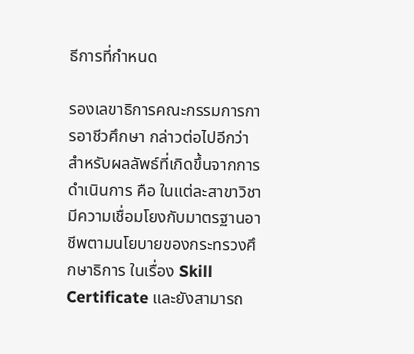ธีการที่กำหนด

รองเลขาธิการคณะกรรมการการอาชีวศึกษา กล่าวต่อไปอีกว่า สำหรับผลลัพธ์ที่เกิดขึ้นจากการดำเนินการ คือ ในแต่ละสาขาวิชามีความเชื่อมโยงกับมาตรฐานอาชีพตามนโยบายของกระทรวงศึกษาธิการ ในเรื่อง Skill Certificate และยังสามารถ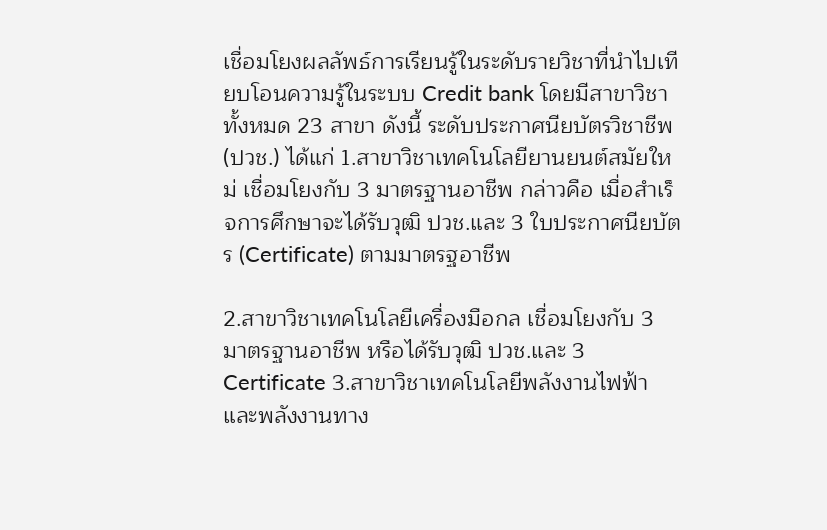เชื่อมโยงผลลัพธ์การเรียนรู้ในระดับรายวิชาที่นำไปเทียบโอนความรู้ในระบบ Credit bank โดยมีสาขาวิชาทั้งหมด 23 สาขา ดังนี้ ระดับประกาศนียบัตรวิชาชีพ (ปวช.) ได้แก่ 1.สาขาวิชาเทคโนโลยียานยนต์สมัยใหม่ เชื่อมโยงกับ 3 มาตรฐานอาชีพ กล่าวคือ เมื่อสำเร็จการศึกษาจะได้รับวุฒิ ปวช.และ 3 ใบประกาศนียบัตร (Certificate) ตามมาตรฐอาชีพ

2.สาขาวิชาเทคโนโลยีเครื่องมือกล เชื่อมโยงกับ 3 มาตรฐานอาชีพ หรือได้รับวุฒิ ปวช.และ 3 Certificate 3.สาขาวิชาเทคโนโลยีพลังงานไฟฟ้าและพลังงานทาง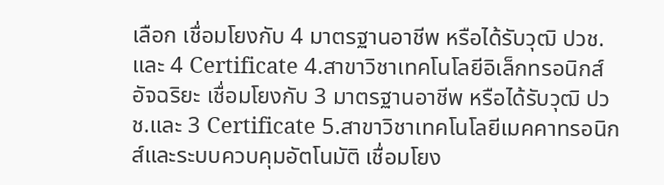เลือก เชื่อมโยงกับ 4 มาตรฐานอาชีพ หรือได้รับวุฒิ ปวช.และ 4 Certificate 4.สาขาวิชาเทคโนโลยีอิเล็กทรอนิกส์อัจฉริยะ เชื่อมโยงกับ 3 มาตรฐานอาชีพ หรือได้รับวุฒิ ปวช.และ 3 Certificate 5.สาขาวิชาเทคโนโลยีเมคคาทรอนิกส์และระบบควบคุมอัตโนมัติ เชื่อมโยง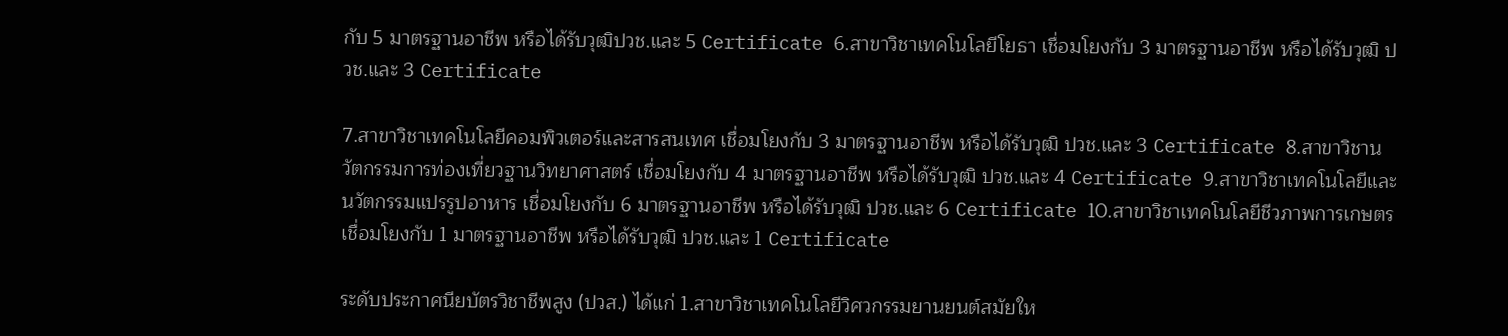กับ 5 มาตรฐานอาชีพ หรือได้รับวุฒิปวช.และ 5 Certificate 6.สาขาวิชาเทคโนโลยีโยธา เชื่อมโยงกับ 3 มาตรฐานอาชีพ หรือได้รับวุฒิ ปวช.และ 3 Certificate

7.สาขาวิชาเทคโนโลยีคอมพิวเตอร์และสารสนเทศ เชื่อมโยงกับ 3 มาตรฐานอาชีพ หรือได้รับวุฒิ ปวช.และ 3 Certificate 8.สาขาวิชานวัตกรรมการท่องเที่ยวฐานวิทยาศาสตร์ เชื่อมโยงกับ 4 มาตรฐานอาชีพ หรือได้รับวุฒิ ปวช.และ 4 Certificate 9.สาขาวิชาเทคโนโลยีและนวัตกรรมแปรรูปอาหาร เชื่อมโยงกับ 6 มาตรฐานอาชีพ หรือได้รับวุฒิ ปวช.และ 6 Certificate 10.สาขาวิชาเทคโนโลยีชีวภาพการเกษตร เชื่อมโยงกับ 1 มาตรฐานอาชีพ หรือได้รับวุฒิ ปวช.และ 1 Certificate

ระดับประกาศนียบัตรวิชาชีพสูง (ปวส.) ได้แก่ 1.สาขาวิชาเทคโนโลยีวิศวกรรมยานยนต์สมัยให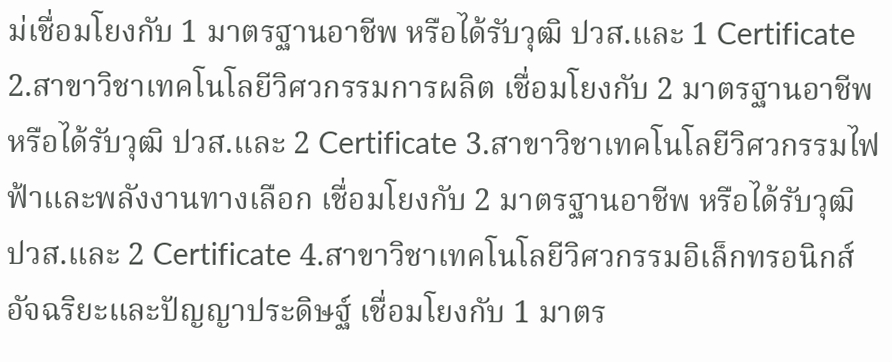ม่เชื่อมโยงกับ 1 มาตรฐานอาชีพ หรือได้รับวุฒิ ปวส.และ 1 Certificate 2.สาขาวิชาเทคโนโลยีวิศวกรรมการผลิต เชื่อมโยงกับ 2 มาตรฐานอาชีพ หรือได้รับวุฒิ ปวส.และ 2 Certificate 3.สาขาวิชาเทคโนโลยีวิศวกรรมไฟฟ้าและพลังงานทางเลือก เชื่อมโยงกับ 2 มาตรฐานอาชีพ หรือได้รับวุฒิ ปวส.และ 2 Certificate 4.สาขาวิชาเทคโนโลยีวิศวกรรมอิเล็กทรอนิกส์อัจฉริยะและปัญญาประดิษฐ์ เชื่อมโยงกับ 1 มาตร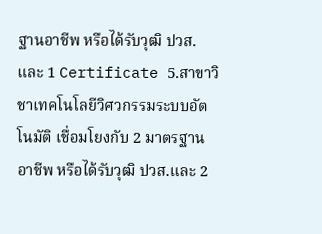ฐานอาชีพ หรือได้รับวุฒิ ปวส.และ 1 Certificate 5.สาขาวิชาเทคโนโลยีวิศวกรรมระบบอัตโนมัติ เชื่อมโยงกับ 2 มาตรฐานอาชีพ หรือได้รับวุฒิ ปวส.และ 2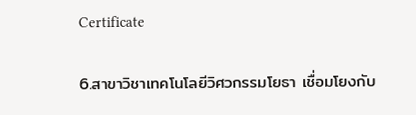Certificate

6.สาขาวิชาเทคโนโลยีวิศวกรรมโยธา เชื่อมโยงกับ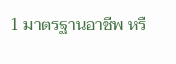1 มาตรฐานอาชีพ หรื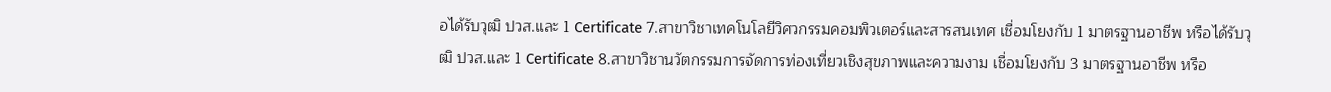อได้รับวุฒิ ปวส.และ 1 Certificate 7.สาขาวิชาเทคโนโลยีวิศวกรรมคอมพิวเตอร์และสารสนเทศ เชื่อมโยงกับ 1 มาตรฐานอาชีพ หรือได้รับวุฒิ ปวส.และ 1 Certificate 8.สาขาวิชานวัตกรรมการจัดการท่องเที่ยวเชิงสุขภาพและความงาม เชื่อมโยงกับ 3 มาตรฐานอาชีพ หรือ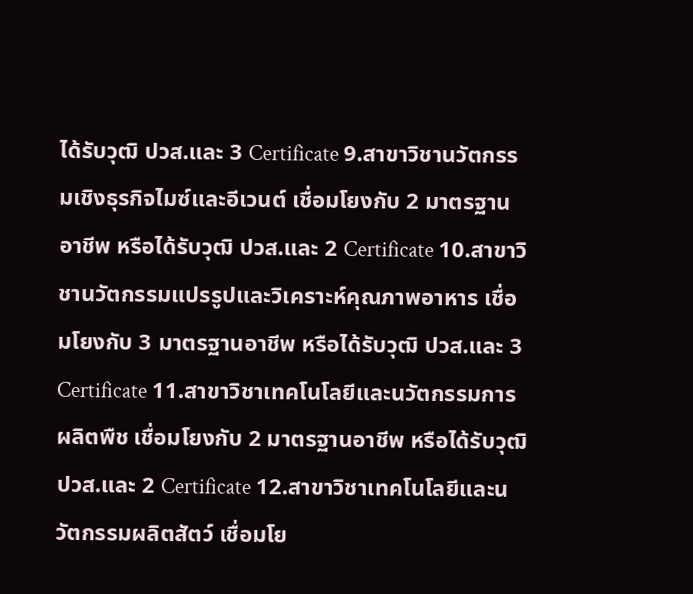ได้รับวุฒิ ปวส.และ 3 Certificate 9.สาขาวิชานวัตกรรมเชิงธุรกิจไมซ์และอีเวนต์ เชื่อมโยงกับ 2 มาตรฐานอาชีพ หรือได้รับวุฒิ ปวส.และ 2 Certificate 10.สาขาวิชานวัตกรรมแปรรูปและวิเคราะห์คุณภาพอาหาร เชื่อมโยงกับ 3 มาตรฐานอาชีพ หรือได้รับวุฒิ ปวส.และ 3 Certificate 11.สาขาวิชาเทคโนโลยีและนวัตกรรมการผลิตพืช เชื่อมโยงกับ 2 มาตรฐานอาชีพ หรือได้รับวุฒิ ปวส.และ 2 Certificate 12.สาขาวิชาเทคโนโลยีและนวัตกรรมผลิตสัตว์ เชื่อมโย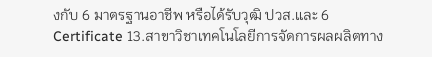งกับ 6 มาตรฐานอาชีพ หรือได้รับวุฒิ ปวส.และ 6 Certificate 13.สาขาวิชาเทคโนโลยีการจัดการผลผลิตทาง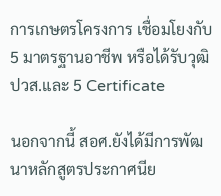การเกษตรโครงการ เชื่อมโยงกับ 5 มาตรฐานอาชีพ หรือได้รับวุฒิ ปวส.และ 5 Certificate

นอกจากนี้ สอศ.ยังได้มีการพัฒนาหลักสูตรประกาศนีย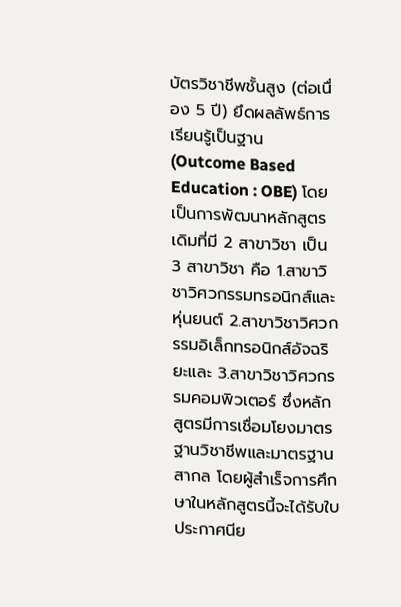บัตรวิชาชีพชั้นสูง (ต่อเนื่อง 5 ปี) ยึดผลลัพธ์การเรียนรู้เป็นฐาน (Outcome Based Education : OBE) โดยเป็นการพัฒนาหลักสูตรเดิมที่มี 2 สาขาวิชา เป็น 3 สาขาวิชา คือ 1.สาขาวิชาวิศวกรรมทรอนิกส์และหุ่นยนต์ 2.สาขาวิชาวิศวกรรมอิเล็กทรอนิกส์อัจฉริยะและ 3.สาขาวิชาวิศวกรรมคอมพิวเตอร์ ซึ่งหลักสูตรมีการเชื่อมโยงมาตรฐานวิชาชีพและมาตรฐานสากล โดยผู้สำเร็จการศึกษาในหลักสูตรนี้จะได้รับใบประกาศนีย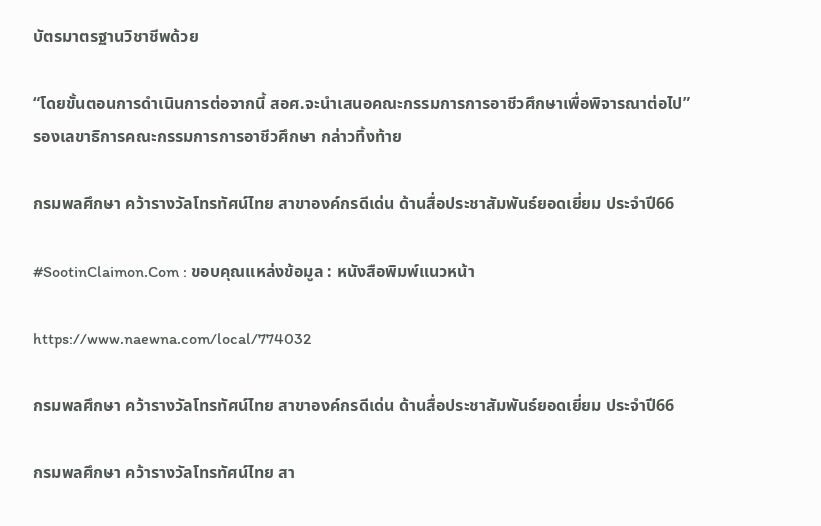บัตรมาตรฐานวิชาชีพด้วย

“โดยขั้นตอนการดำเนินการต่อจากนี้ สอศ.จะนำเสนอคณะกรรมการการอาชีวศึกษาเพื่อพิจารณาต่อไป” รองเลขาธิการคณะกรรมการการอาชีวศึกษา กล่าวทิ้งท้าย

กรมพลศึกษา คว้ารางวัลโทรทัศน์ไทย สาขาองค์กรดีเด่น ด้านสื่อประชาสัมพันธ์ยอดเยี่ยม ประจำปี66

#SootinClaimon.Com : ขอบคุณแหล่งข้อมูล : หนังสือพิมพ์แนวหน้า

https://www.naewna.com/local/774032

กรมพลศึกษา คว้ารางวัลโทรทัศน์ไทย สาขาองค์กรดีเด่น ด้านสื่อประชาสัมพันธ์ยอดเยี่ยม ประจำปี66

กรมพลศึกษา คว้ารางวัลโทรทัศน์ไทย สา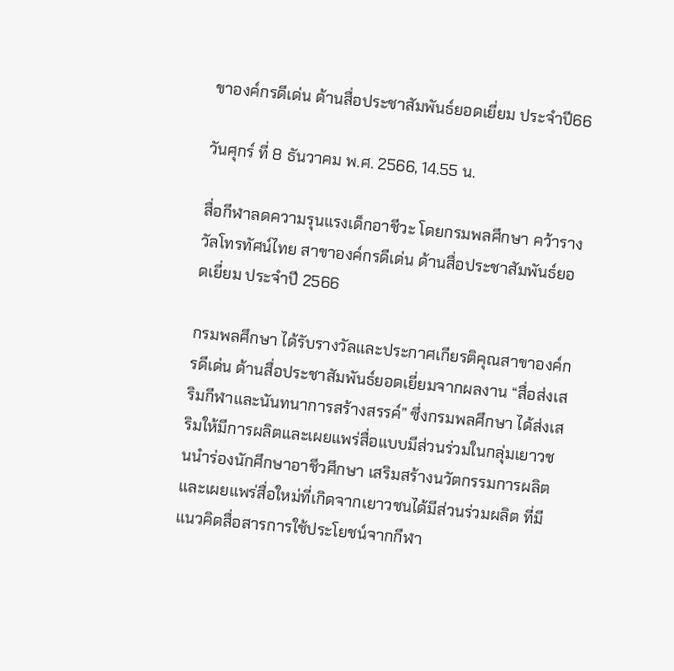ขาองค์กรดีเด่น ด้านสื่อประชาสัมพันธ์ยอดเยี่ยม ประจำปี66

วันศุกร์ ที่ 8 ธันวาคม พ.ศ. 2566, 14.55 น.

สื่อกีฬาลดความรุนแรงเด็กอาชีวะ โดยกรมพลศึกษา คว้ารางวัลโทรทัศน์ไทย สาขาองค์กรดีเด่น ด้านสื่อประชาสัมพันธ์ยอดเยี่ยม ประจำปี 2566

กรมพลศึกษา ได้รับรางวัลและประกาศเกียรติคุณสาขาองค์กรดีเด่น ด้านสื่อประชาสัมพันธ์ยอดเยี่ยมจากผลงาน “สื่อส่งเสริมกีฬาและนันทนาการสร้างสรรค์” ซึ่งกรมพลศึกษา ได้ส่งเสริมให้มีการผลิตและเผยแพร่สื่อแบบมีส่วนร่วมในกลุ่มเยาวชนนำร่องนักศึกษาอาชีวศึกษา เสริมสร้างนวัตกรรมการผลิตและเผยแพร่สื่อใหม่ที่เกิดจากเยาวชนได้มีส่วนร่วมผลิต ที่มีแนวคิดสื่อสารการใช้ประโยชน์จากกีฬา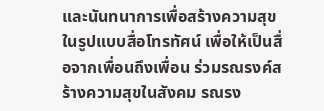และนันทนาการเพื่อสร้างความสุข ในรูปแบบสื่อโทรทัศน์ เพื่อให้เป็นสื่อจากเพื่อนถึงเพื่อน ร่วมรณรงค์สร้างความสุขในสังคม รณรง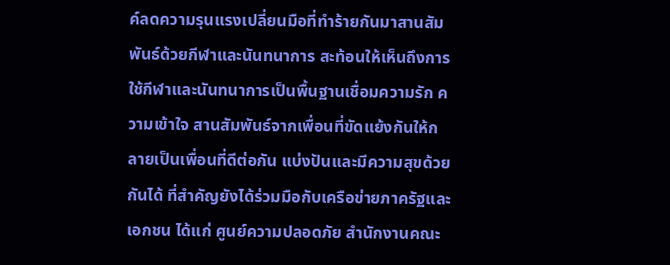ค์ลดความรุนแรงเปลี่ยนมือที่ทำร้ายกันมาสานสัมพันธ์ด้วยกีฬาและนันทนาการ สะท้อนให้เห็นถึงการใช้กีฬาและนันทนาการเป็นพื้นฐานเชื่อมความรัก ความเข้าใจ สานสัมพันธ์จากเพื่อนที่ขัดแย้งกันให้กลายเป็นเพื่อนที่ดีต่อกัน แบ่งปันและมีความสุขด้วยกันได้ ที่สำคัญยังได้ร่วมมือกับเครือข่ายภาครัฐและเอกชน ได้แก่ ศูนย์ความปลอดภัย สำนักงานคณะ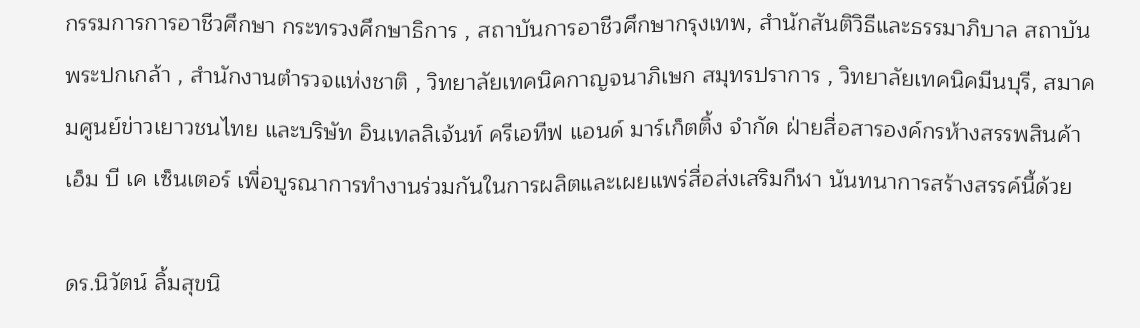กรรมการการอาชีวศึกษา กระทรวงศึกษาธิการ , สถาบันการอาชีวศึกษากรุงเทพ, สำนักสันติวิธีและธรรมาภิบาล สถาบันพระปกเกล้า , สำนักงานตำรวจแห่งชาติ , วิทยาลัยเทคนิคกาญจนาภิเษก สมุทรปราการ , วิทยาลัยเทคนิคมีนบุรี, สมาคมศูนย์ข่าวเยาวชนไทย และบริษัท อินเทลลิเจ้นท์ ครีเอทีฟ แอนด์ มาร์เก็ตติ้ง จำกัด ฝ่ายสื่อสารองค์กรห้างสรรพสินค้า เอ็ม บี เค เซ็นเตอร์ เพื่อบูรณาการทำงานร่วมกันในการผลิตและเผยแพร่สื่อส่งเสริมกีฬา นันทนาการสร้างสรรค์นี้ด้วย

ดร.นิวัตน์ ลิ้มสุขนิ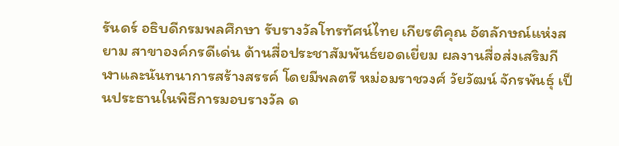รันดร์ อธิบดีกรมพลศึกษา รับรางวัลโทรทัศน์ไทย เกียรติคุณ อัตลักษณ์แห่งสยาม สาขาองค์กรดีเด่น ด้านสื่อประชาสัมพันธ์ยอดเยี่ยม ผลงานสื่อส่งเสริมกีฬาและนันทนาการสร้างสรรค์ โดยมีพลตรี หม่อมราชวงศ์ วัยวัฒน์ จักรพันธุ์ เป็นประธานในพิธีการมอบรางวัล ด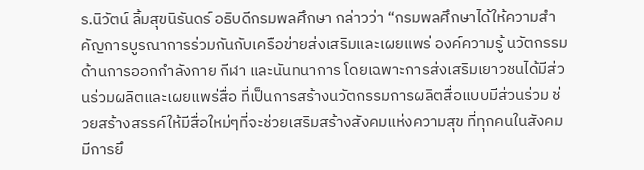ร.นิวัตน์ ลิ้มสุขนิรันดร์ อธิบดีกรมพลศึกษา กล่าวว่า “กรมพลศึกษาได้ให้ความสำคัญการบูรณาการร่วมกันกับเครือข่ายส่งเสริมและเผยแพร่ องค์ความรู้ นวัตกรรม ด้านการออกกำลังกาย กีฬา และนันทนาการ โดยเฉพาะการส่งเสริมเยาวชนได้มีส่วนร่วมผลิตและเผยแพร่สื่อ ที่เป็นการสร้างนวัตกรรมการผลิตสื่อแบบมีส่วนร่วม ช่วยสร้างสรรค์ให้มีสื่อใหม่ๆที่จะช่วยเสริมสร้างสังคมแห่งความสุข ที่ทุกคนในสังคมมีการยึ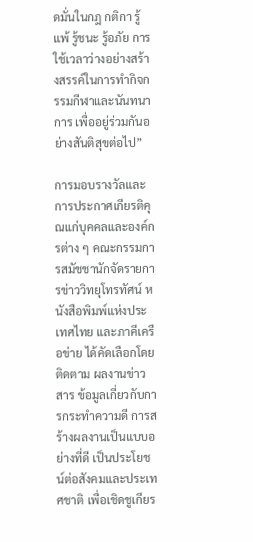ดมั่นในกฎ กติกา รู้แพ้ รู้ชนะ รู้อภัย การใช้เวลาว่างอย่างสร้างสรรค์ในการทำกิจกรรมกีฬาและนันทนาการ เพื่ออยู่ร่วมกันอย่างสันติสุขต่อไป”

การมอบรางวัลและการประกาศเกียรติคุณแก่บุคคลและองค์กรต่าง ๆ คณะกรรมการสมัชชานักจัดรายการข่าววิทยุโทรทัศน์ หนังสือพิมพ์แห่งประเทศไทย และภาคีเครือข่าย ได้คัดเลือกโดยติดตาม ผลงานข่าวสาร ข้อมูลเกี่ยวกับการกระทำความดี การสร้างผลงานเป็นแบบอย่างที่ดี เป็นประโยชน์ต่อสังคมและประเทศชาติ เพื่อเชิดชูเกียร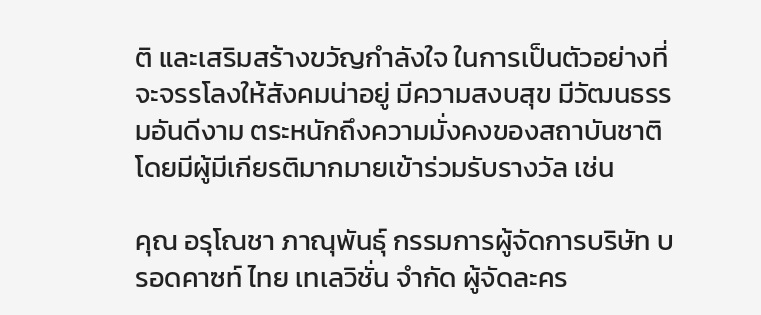ติ และเสริมสร้างขวัญกำลังใจ ในการเป็นตัวอย่างที่จะจรรโลงให้สังคมน่าอยู่ มีความสงบสุข มีวัฒนธรรมอันดีงาม ตระหนักถึงความมั่งคงของสถาบันชาติ โดยมีผู้มีเกียรติมากมายเข้าร่วมรับรางวัล เช่น

คุณ อรุโณชา ภาณุพันธุ์ กรรมการผู้จัดการบริษัท บรอดคาซท์ ไทย เทเลวิชั่น จำกัด ผู้จัดละคร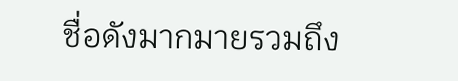ชื่อดังมากมายรวมถึง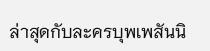ล่าสุดกับละครบุพเพสันนิ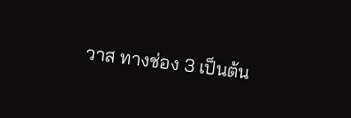วาส ทางช่อง 3 เป็นต้น